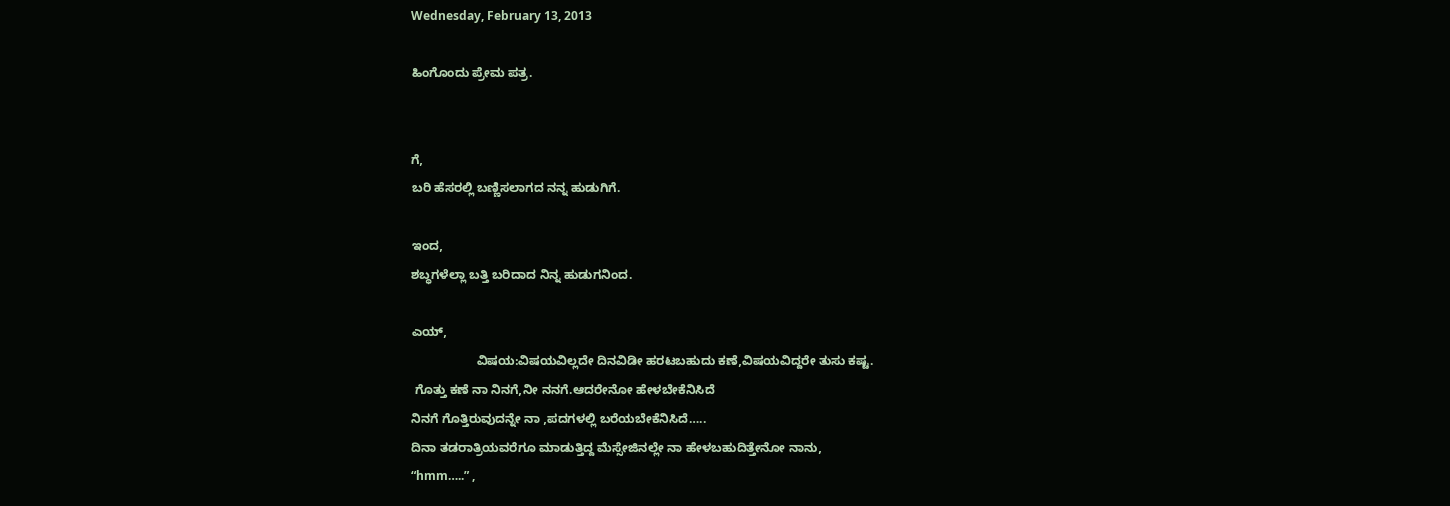Wednesday, February 13, 2013

ಹಿಂಗೊಂದು ಪ್ರೇಮ ಪತ್ರ.


ಗೆ,
ಬರಿ ಹೆಸರಲ್ಲಿ ಬಣ್ಣಿಸಲಾಗದ ನನ್ನ ಹುಡುಗಿಗೆ.

ಇಂದ,
ಶಬ್ಧಗಳೆಲ್ಲಾ ಬತ್ತಿ ಬರಿದಾದ ನಿನ್ನ ಹುಡುಗನಿಂದ.

ಎಯ್,
                   ವಿಷಯ:ವಿಷಯವಿಲ್ಲದೇ ದಿನವಿಡೀ ಹರಟಬಹುದು ಕಣೆ,ವಿಷಯವಿದ್ದರೇ ತುಸು ಕಷ್ಟ.
 ಗೊತ್ತು ಕಣೆ ನಾ ನಿನಗೆ,ನೀ ನನಗೆ.ಆದರೇನೋ ಹೇಳಬೇಕೆನಿಸಿದೆ
ನಿನಗೆ ಗೊತ್ತಿರುವುದನ್ನೇ ನಾ ,ಪದಗಳಲ್ಲಿ ಬರೆಯಬೇಕೆನಿಸಿದೆ…..
ದಿನಾ ತಡರಾತ್ರಿಯವರೆಗೂ ಮಾಡುತ್ತಿದ್ದ ಮೆಸ್ಸೇಜಿನಲ್ಲೇ ನಾ ಹೇಳಬಹುದಿತ್ತೇನೋ ನಾನು,
“hmm…..” ,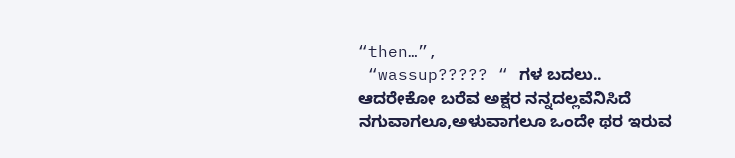“then…”,
 “wassup????? “ ಗಳ ಬದಲು..
ಆದರೇಕೋ ಬರೆವ ಅಕ್ಷರ ನನ್ನದಲ್ಲವೆನಿಸಿದೆ
ನಗುವಾಗಲೂ,ಅಳುವಾಗಲೂ ಒಂದೇ ಥರ ಇರುವ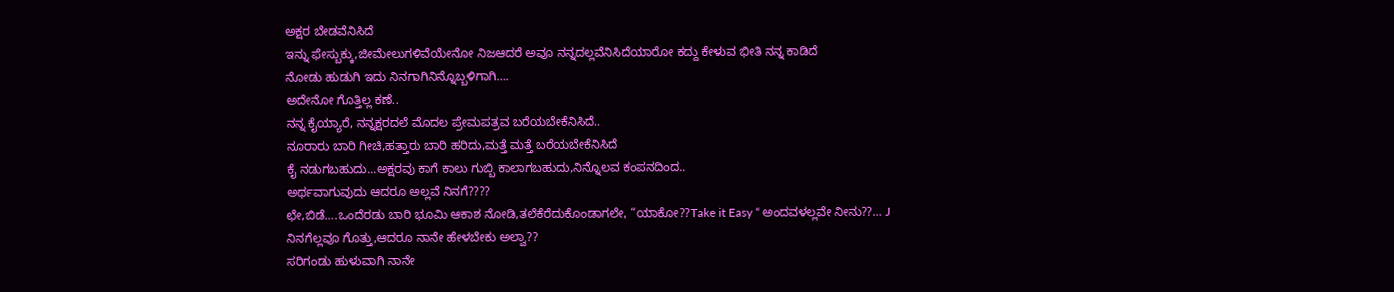ಅಕ್ಷರ ಬೇಡವೆನಿಸಿದೆ
ಇನ್ನು ಫೇಸ್ಬುಕ್ಕು,ಜೀಮೇಲುಗಳಿವೆಯೇನೋ ನಿಜಆದರೆ ಅವೂ ನನ್ನದಲ್ಲವೆನಿಸಿದೆಯಾರೋ ಕದ್ದು ಕೇಳುವ ಭೀತಿ ನನ್ನ ಕಾಡಿದೆ
ನೋಡು ಹುಡುಗಿ ಇದು ನಿನಗಾಗಿನಿನ್ನೊಬ್ಬಳಿಗಾಗಿ….
ಅದೇನೋ ಗೊತ್ತಿಲ್ಲ ಕಣೆ..
ನನ್ನ ಕೈಯ್ಯಾರೆ, ನನ್ನಕ್ಷರದಲೆ ಮೊದಲ ಪ್ರೇಮಪತ್ರವ ಬರೆಯಬೇಕೆನಿಸಿದೆ..
ನೂರಾರು ಬಾರಿ ಗೀಚಿ,ಹತ್ತಾರು ಬಾರಿ ಹರಿದು,ಮತ್ತೆ ಮತ್ತೆ ಬರೆಯಬೇಕೆನಿಸಿದೆ
ಕೈ ನಡುಗಬಹುದು...ಅಕ್ಷರವು ಕಾಗೆ ಕಾಲು ಗುಬ್ಬಿ ಕಾಲಾಗಬಹುದು,ನಿನ್ನೊಲವ ಕಂಪನದಿಂದ..
ಅರ್ಥವಾಗುವುದು ಆದರೂ ಅಲ್ಲವೆ ನಿನಗೆ????
ಛೇ,ಬಿಡೆ….ಒಂದೆರಡು ಬಾರಿ ಭೂಮಿ ಆಕಾಶ ನೋಡಿ,ತಲೆಕೆರೆದುಕೊಂಡಾಗಲೇ, “ಯಾಕೋ??Take it Easy “ ಅಂದವಳಲ್ಲವೇ ನೀನು??… J
ನಿನಗೆಲ್ಲವೂ ಗೊತ್ತು,ಆದರೂ ನಾನೇ ಹೇಳಬೇಕು ಅಲ್ವಾ??
ಸರಿಗಂಡು ಹುಳುವಾಗಿ ನಾನೇ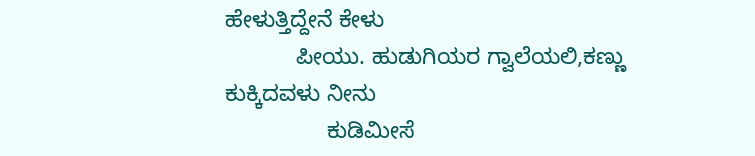ಹೇಳುತ್ತಿದ್ದೇನೆ ಕೇಳು
           ಪೀಯು. ಹುಡುಗಿಯರ ಗ್ವಾಲೆಯಲಿ,ಕಣ್ಣು ಕುಕ್ಕಿದವಳು ನೀನು
                ಕುಡಿಮೀಸೆ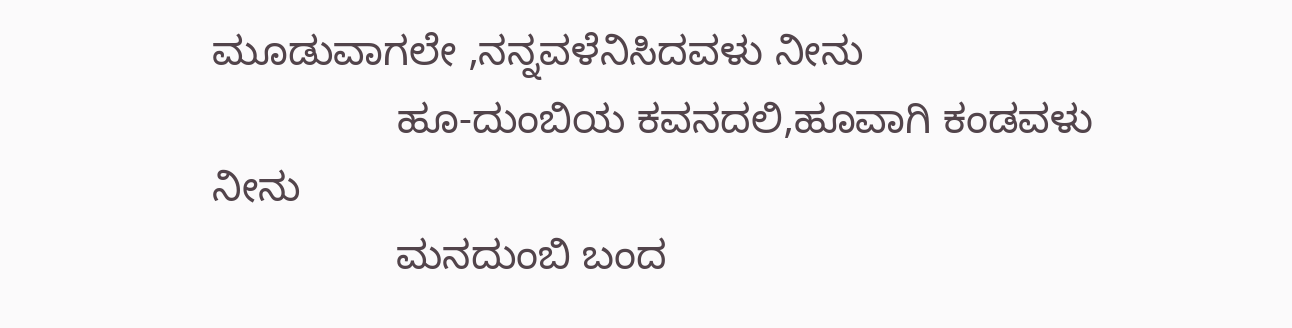ಮೂಡುವಾಗಲೇ ,ನನ್ನವಳೆನಿಸಿದವಳು ನೀನು
                ಹೂ-ದುಂಬಿಯ ಕವನದಲಿ,ಹೂವಾಗಿ ಕಂಡವಳು ನೀನು
                ಮನದುಂಬಿ ಬಂದ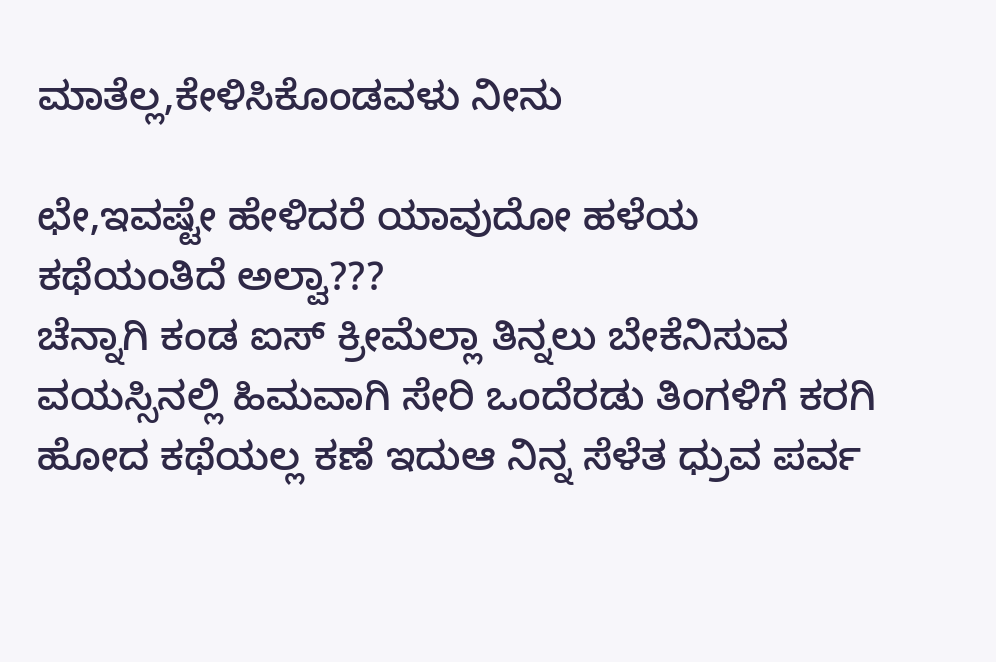ಮಾತೆಲ್ಲ,ಕೇಳಿಸಿಕೊಂಡವಳು ನೀನು

ಛೇ,ಇವಷ್ಟೇ ಹೇಳಿದರೆ ಯಾವುದೋ ಹಳೆಯ ಕಥೆಯಂತಿದೆ ಅಲ್ವಾ???
ಚೆನ್ನಾಗಿ ಕಂಡ ಐಸ್ ಕ್ರೀಮೆಲ್ಲಾ ತಿನ್ನಲು ಬೇಕೆನಿಸುವ ವಯಸ್ಸಿನಲ್ಲಿ ಹಿಮವಾಗಿ ಸೇರಿ ಒಂದೆರಡು ತಿಂಗಳಿಗೆ ಕರಗಿ ಹೋದ ಕಥೆಯಲ್ಲ ಕಣೆ ಇದುಆ ನಿನ್ನ ಸೆಳೆತ ಧ್ರುವ ಪರ್ವ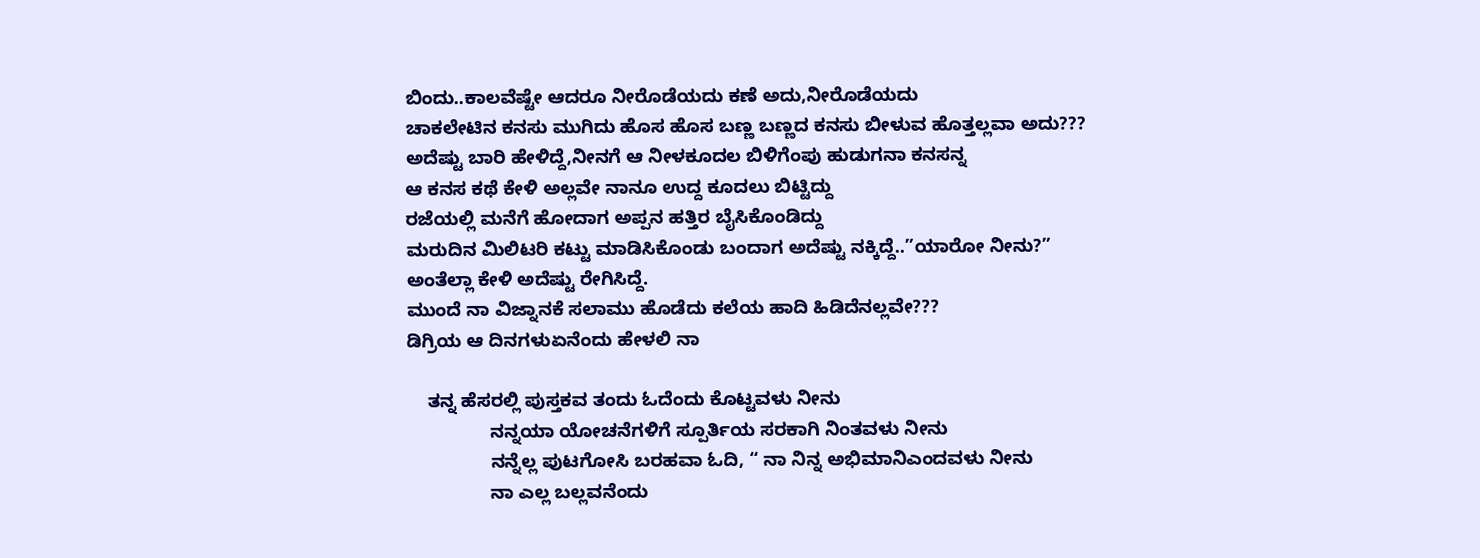ಬಿಂದು..ಕಾಲವೆಷ್ಟೇ ಆದರೂ ನೀರೊಡೆಯದು ಕಣೆ ಅದು,ನೀರೊಡೆಯದು
ಚಾಕಲೇಟಿನ ಕನಸು ಮುಗಿದು ಹೊಸ ಹೊಸ ಬಣ್ಣ ಬಣ್ಣದ ಕನಸು ಬೀಳುವ ಹೊತ್ತಲ್ಲವಾ ಅದು???
ಅದೆಷ್ಟು ಬಾರಿ ಹೇಳಿದ್ದೆ,ನೀನಗೆ ಆ ನೀಳಕೂದಲ ಬಿಳಿಗೆಂಪು ಹುಡುಗನಾ ಕನಸನ್ನ
ಆ ಕನಸ ಕಥೆ ಕೇಳಿ ಅಲ್ಲವೇ ನಾನೂ ಉದ್ದ ಕೂದಲು ಬಿಟ್ಟಿದ್ದು
ರಜೆಯಲ್ಲಿ ಮನೆಗೆ ಹೋದಾಗ ಅಪ್ಪನ ಹತ್ತಿರ ಬೈಸಿಕೊಂಡಿದ್ದು
ಮರುದಿನ ಮಿಲಿಟರಿ ಕಟ್ಟು ಮಾಡಿಸಿಕೊಂಡು ಬಂದಾಗ ಅದೆಷ್ಟು ನಕ್ಕಿದ್ದೆ..”ಯಾರೋ ನೀನು?” ಅಂತೆಲ್ಲಾ ಕೇಳಿ ಅದೆಷ್ಟು ರೇಗಿಸಿದ್ದೆ.
ಮುಂದೆ ನಾ ವಿಜ್ನಾನಕೆ ಸಲಾಮು ಹೊಡೆದು ಕಲೆಯ ಹಾದಿ ಹಿಡಿದೆನಲ್ಲವೇ???
ಡಿಗ್ರಿಯ ಆ ದಿನಗಳುಏನೆಂದು ಹೇಳಲಿ ನಾ

    ತನ್ನ ಹೆಸರಲ್ಲಿ ಪುಸ್ತಕವ ತಂದು ಓದೆಂದು ಕೊಟ್ಟವಳು ನೀನು
                ನನ್ನಯಾ ಯೋಚನೆಗಳಿಗೆ ಸ್ಪೂರ್ತಿಯ ಸರಕಾಗಿ ನಿಂತವಳು ನೀನು
                ನನ್ನೆಲ್ಲ ಪುಟಗೋಸಿ ಬರಹವಾ ಓದಿ, “ ನಾ ನಿನ್ನ ಅಭಿಮಾನಿಎಂದವಳು ನೀನು
                ನಾ ಎಲ್ಲ ಬಲ್ಲವನೆಂದು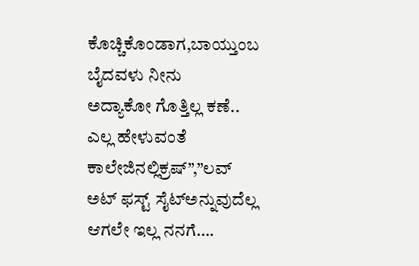ಕೊಚ್ಚಿಕೊಂಡಾಗ,ಬಾಯ್ತುಂಬ ಬೈದವಳು ನೀನು
ಅದ್ಯಾಕೋ ಗೊತ್ತಿಲ್ಲ ಕಣೆ..
ಎಲ್ಲ ಹೇಳುವಂತೆ ಕಾಲೇಜಿನಲ್ಲಿಕ್ರಷ್”,”ಲವ್ ಅಟ್ ಫಸ್ಟ್ ಸೈಟ್ಅನ್ನುವುದೆಲ್ಲ ಆಗಲೇ ಇಲ್ಲ ನನಗೆ….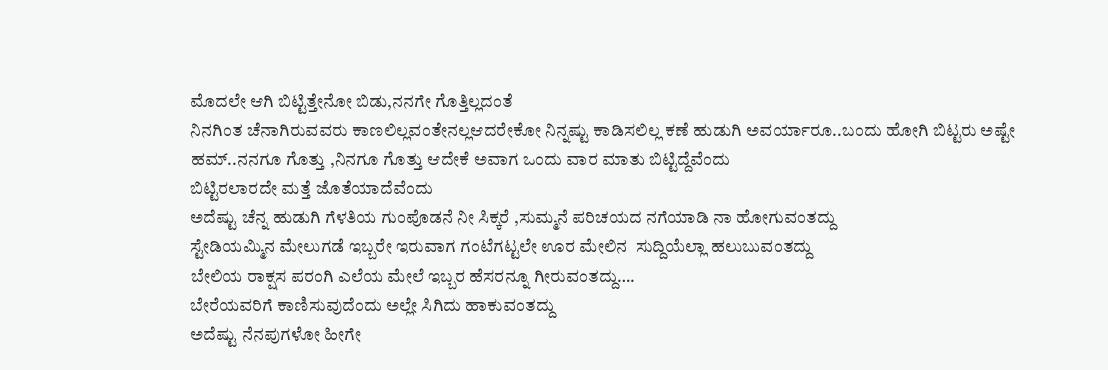ಮೊದಲೇ ಆಗಿ ಬಿಟ್ಟಿತ್ತೇನೋ ಬಿಡು,ನನಗೇ ಗೊತ್ತಿಲ್ಲದಂತೆ
ನಿನಗಿಂತ ಚೆನಾಗಿರುವವರು ಕಾಣಲಿಲ್ಲವಂತೇನಲ್ಲಆದರೇಕೋ ನಿನ್ನಷ್ಟು ಕಾಡಿಸಲಿಲ್ಲ ಕಣೆ ಹುಡುಗಿ ಅವರ್ಯಾರೂ..ಬಂದು ಹೋಗಿ ಬಿಟ್ಟರು ಅಷ್ಟೇ
ಹಮ್..ನನಗೂ ಗೊತ್ತು ,ನಿನಗೂ ಗೊತ್ತು ಆದೇಕೆ ಅವಾಗ ಒಂದು ವಾರ ಮಾತು ಬಿಟ್ಟಿದ್ದೆವೆಂದು
ಬಿಟ್ಟಿರಲಾರದೇ ಮತ್ತೆ ಜೊತೆಯಾದೆವೆಂದು
ಅದೆಷ್ಟು ಚೆನ್ನ ಹುಡುಗಿ ಗೆಳತಿಯ ಗುಂಪೊಡನೆ ನೀ ಸಿಕ್ಕರೆ ,ಸುಮ್ಮನೆ ಪರಿಚಯದ ನಗೆಯಾಡಿ ನಾ ಹೋಗುವಂತದ್ದು
ಸ್ಟೇಡಿಯಮ್ಮಿನ ಮೇಲುಗಡೆ ಇಬ್ಬರೇ ಇರುವಾಗ ಗಂಟೆಗಟ್ಟಲೇ ಊರ ಮೇಲಿನ  ಸುದ್ದಿಯೆಲ್ಲಾ ಹಲುಬುವಂತದ್ದು
ಬೇಲಿಯ ರಾಕ್ಷಸ ಪರಂಗಿ ಎಲೆಯ ಮೇಲೆ ಇಬ್ಬರ ಹೆಸರನ್ನೂ ಗೀರುವಂತದ್ದು….
ಬೇರೆಯವರಿಗೆ ಕಾಣಿಸುವುದೆಂದು ಅಲ್ಲೇ ಸಿಗಿದು ಹಾಕುವಂತದ್ದು
ಅದೆಷ್ಟು ನೆನಪುಗಳೋ ಹೀಗೇ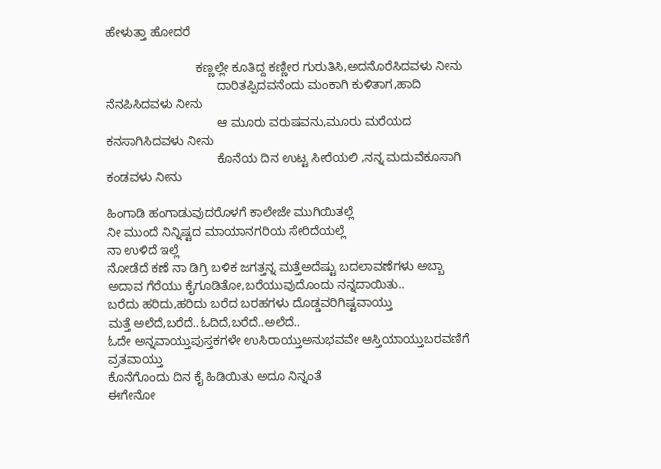ಹೇಳುತ್ತಾ ಹೋದರೆ

                          ಕಣ್ಣಲ್ಲೇ ಕೂತಿದ್ದ ಕಣ್ಣೀರ ಗುರುತಿಸಿ,ಅದನೊರೆಸಿದವಳು ನೀನು
                                ದಾರಿತಪ್ಪಿದವನೆಂದು ಮಂಕಾಗಿ ಕುಳಿತಾಗ,ಹಾದಿ ನೆನಪಿಸಿದವಳು ನೀನು
                                ಆ ಮೂರು ವರುಷವನು,ಮೂರು ಮರೆಯದ ಕನಸಾಗಿಸಿದವಳು ನೀನು
                                ಕೊನೆಯ ದಿನ ಉಟ್ಟ ಸೀರೆಯಲಿ ,ನನ್ನ ಮದುವೆಕೂಸಾಗಿ ಕಂಡವಳು ನೀನು

ಹಿಂಗಾಡಿ ಹಂಗಾಡುವುದರೊಳಗೆ ಕಾಲೇಜೇ ಮುಗಿಯಿತಲ್ಲೆ
ನೀ ಮುಂದೆ ನಿನ್ನಿಷ್ಟದ ಮಾಯಾನಗರಿಯ ಸೇರಿದೆಯಲ್ಲೆ
ನಾ ಉಳಿದೆ ಇಲ್ಲೆ
ನೋಡೆದೆ ಕಣೆ ನಾ ಡಿಗ್ರಿ ಬಳಿಕ ಜಗತ್ತನ್ನ ಮತ್ತೆಅದೆಷ್ಟು ಬದಲಾವಣೆಗಳು ಅಬ್ಬಾ
ಅದಾವ ಗೆರೆಯು ಕೈಗೂಡಿತೋ,ಬರೆಯುವುದೊಂದು ನನ್ನದಾಯಿತು..
ಬರೆದು ಹರಿದು,ಹರಿದು ಬರೆದ ಬರಹಗಳು ದೊಡ್ಡವರಿಗಿಷ್ಟವಾಯ್ತು
ಮತ್ತೆ ಅಲೆದೆ,ಬರೆದೆ..ಓದಿದೆ,ಬರೆದೆ..ಅಲೆದೆ..
ಓದೇ ಅನ್ನವಾಯ್ತುಪುಸ್ತಕಗಳೇ ಉಸಿರಾಯ್ತುಅನುಭವವೇ ಆಸ್ತಿಯಾಯ್ತುಬರವಣಿಗೆ ವ್ರತವಾಯ್ತು
ಕೊನೆಗೊಂದು ದಿನ ಕೈ ಹಿಡಿಯಿತು ಅದೂ ನಿನ್ನಂತೆ
ಈಗೇನೋ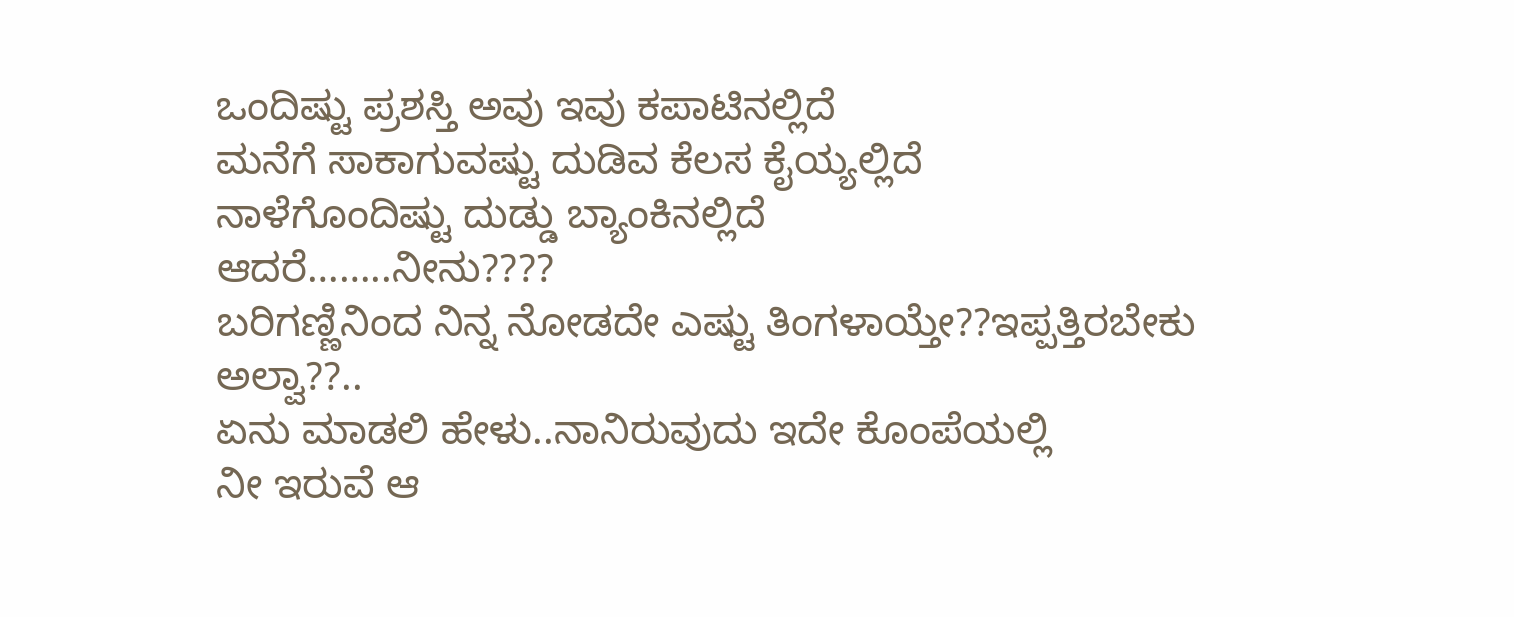ಒಂದಿಷ್ಟು ಪ್ರಶಸ್ತಿ ಅವು ಇವು ಕಪಾಟಿನಲ್ಲಿದೆ
ಮನೆಗೆ ಸಾಕಾಗುವಷ್ಟು ದುಡಿವ ಕೆಲಸ ಕೈಯ್ಯಲ್ಲಿದೆ
ನಾಳೆಗೊಂದಿಷ್ಟು ದುಡ್ಡು ಬ್ಯಾಂಕಿನಲ್ಲಿದೆ
ಆದರೆ……..ನೀನು????
ಬರಿಗಣ್ಣಿನಿಂದ ನಿನ್ನ ನೋಡದೇ ಎಷ್ಟು ತಿಂಗಳಾಯ್ತೇ??ಇಪ್ಪತ್ತಿರಬೇಕು ಅಲ್ವಾ??..
ಏನು ಮಾಡಲಿ ಹೇಳು..ನಾನಿರುವುದು ಇದೇ ಕೊಂಪೆಯಲ್ಲಿ
ನೀ ಇರುವೆ ಆ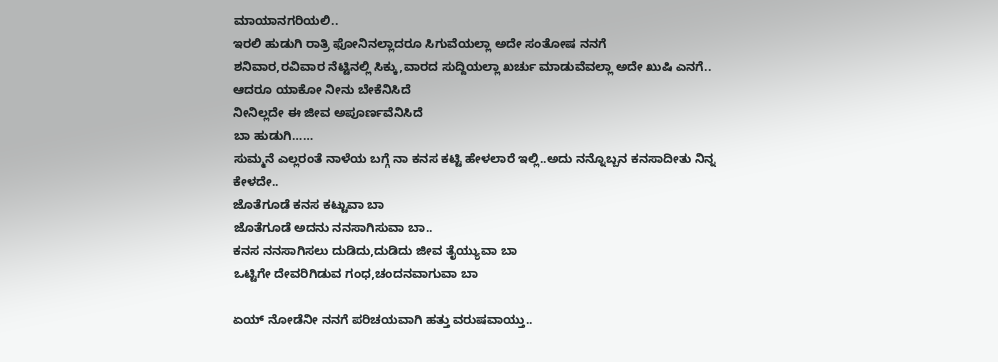ಮಾಯಾನಗರಿಯಲಿ..
ಇರಲಿ ಹುಡುಗಿ ರಾತ್ರಿ ಫೋನಿನಲ್ಲಾದರೂ ಸಿಗುವೆಯಲ್ಲಾ ಅದೇ ಸಂತೋಷ ನನಗೆ
ಶನಿವಾರ,ರವಿವಾರ ನೆಟ್ಟಿನಲ್ಲಿ ಸಿಕ್ಕು,ವಾರದ ಸುದ್ದಿಯಲ್ಲಾ ಖರ್ಚು ಮಾಡುವೆವಲ್ಲಾ ಅದೇ ಖುಷಿ ಎನಗೆ..
ಆದರೂ ಯಾಕೋ ನೀನು ಬೇಕೆನಿಸಿದೆ
ನೀನಿಲ್ಲದೇ ಈ ಜೀವ ಅಪೂರ್ಣವೆನಿಸಿದೆ
ಬಾ ಹುಡುಗಿ……
ಸುಮ್ಮನೆ ಎಲ್ಲರಂತೆ ನಾಳೆಯ ಬಗ್ಗೆ ನಾ ಕನಸ ಕಟ್ಟಿ ಹೇಳಲಾರೆ ಇಲ್ಲಿ..ಅದು ನನ್ನೊಬ್ಬನ ಕನಸಾದೀತು ನಿನ್ನ ಕೇಳದೇ..
ಜೊತೆಗೂಡೆ ಕನಸ ಕಟ್ಟುವಾ ಬಾ
ಜೊತೆಗೂಡೆ ಅದನು ನನಸಾಗಿಸುವಾ ಬಾ..
ಕನಸ ನನಸಾಗಿಸಲು ದುಡಿದು,ದುಡಿದು ಜೀವ ತೈಯ್ಯುವಾ ಬಾ
ಒಟ್ಟಿಗೇ ದೇವರಿಗಿಡುವ ಗಂಧ,ಚಂದನವಾಗುವಾ ಬಾ

ಏಯ್ ನೋಡೆನೀ ನನಗೆ ಪರಿಚಯವಾಗಿ ಹತ್ತು ವರುಷವಾಯ್ತು..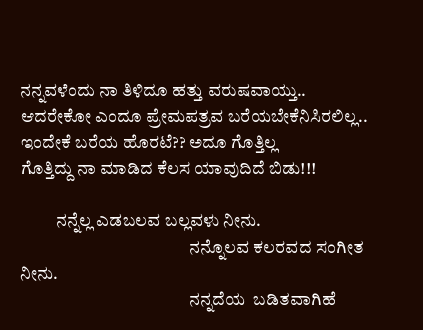ನನ್ನವಳೆಂದು ನಾ ತಿಳಿದೂ ಹತ್ತು ವರುಷವಾಯ್ತು..
ಆದರೇಕೋ ಎಂದೂ ಪ್ರೇಮಪತ್ರವ ಬರೆಯಬೇಕೆನಿಸಿರಲಿಲ್ಲ..
ಇಂದೇಕೆ ಬರೆಯ ಹೊರಟೆ?? ಅದೂ ಗೊತ್ತಿಲ್ಲ
ಗೊತ್ತಿದ್ದು ನಾ ಮಾಡಿದ ಕೆಲಸ ಯಾವುದಿದೆ ಬಿಡು!!!

          ನನ್ನೆಲ್ಲ ಎಡಬಲವ ಬಲ್ಲವಳು ನೀನು.
                                                ನನ್ನೊಲವ ಕಲರವದ ಸಂಗೀತ ನೀನು.
                                                ನನ್ನದೆಯ  ಬಡಿತವಾಗಿಹೆ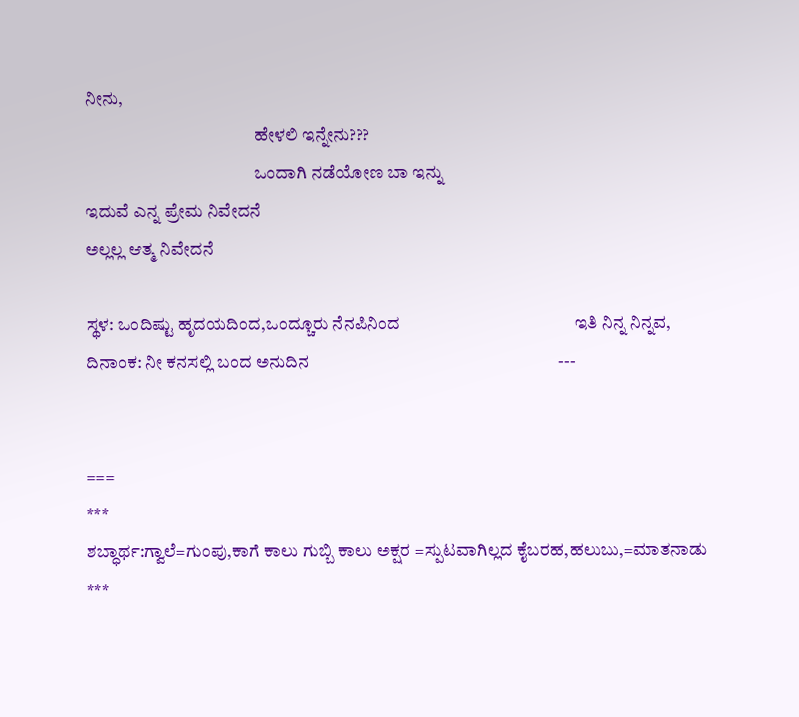ನೀನು,
                                                ಹೇಳಲಿ ಇನ್ನೇನು???
                                                ಒಂದಾಗಿ ನಡೆಯೋಣ ಬಾ ಇನ್ನು
ಇದುವೆ ಎನ್ನ ಪ್ರೇಮ ನಿವೇದನೆ
ಅಲ್ಲಲ್ಲ ಆತ್ಮ ನಿವೇದನೆ

ಸ್ಥಳ: ಒಂದಿಷ್ಟು ಹೃದಯದಿಂದ,ಒಂದ್ಚೂರು ನೆನಪಿನಿಂದ                                          ಇತಿ ನಿನ್ನ ನಿನ್ನವ,
ದಿನಾಂಕ: ನೀ ಕನಸಲ್ಲಿ ಬಂದ ಅನುದಿನ                                                            ---


===
***
ಶಬ್ಧಾರ್ಥ:ಗ್ವಾಲೆ=ಗುಂಪು,ಕಾಗೆ ಕಾಲು ಗುಬ್ಬಿ ಕಾಲು ಅಕ್ಷರ =ಸ್ಪುಟವಾಗಿಲ್ಲದ ಕೈಬರಹ,ಹಲುಬು,=ಮಾತನಾಡು
***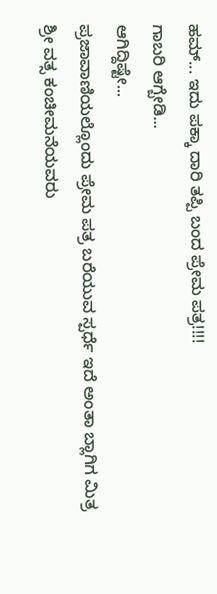ಹಮ್... ಇದು ಪಕ್ಕಾ ದಾರಿ ತಪ್ಪಿ ಬಂದ ಪ್ರೇಮ ಪತ್ರ!!!!
ಗಾಬರಿ ಆಗ್ಬೇಡಿ...
ಆಗಿದ್ದಿಷ್ಟೇ...
ಪ್ರಜಾವಾಣಿಯಲ್ಲೊಂದು ಪ್ರೇಮ ಪತ್ರ ಬರೆಯುವ ಸ್ಪರ್ಧೆ ಇದೆ ಅಂತಾ ಬ್ಲಾಗಿಗ ಮಿತ್ರ ಶ್ರೀ ವತ್ಸ ಕಂಚೀಮನೆಯವರು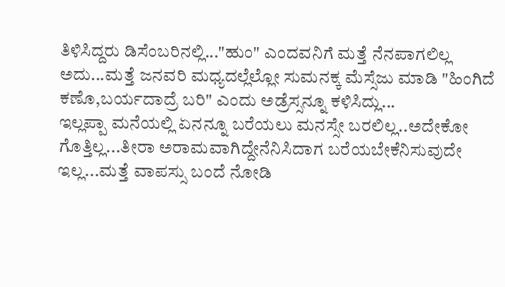ತಿಳಿಸಿದ್ದರು ಡಿಸೆಂಬರಿನಲ್ಲಿ..."ಹುಂ" ಎಂದವನಿಗೆ ಮತ್ತೆ ನೆನಪಾಗಲಿಲ್ಲ ಅದು...ಮತ್ತೆ ಜನವರಿ ಮಧ್ಯದಲ್ಲೆಲ್ಲೋ ಸುಮನಕ್ಕ ಮೆಸ್ಸೆಜು ಮಾಡಿ "ಹಿಂಗಿದೆ ಕಣೊ,ಬರ್ಯದಾದ್ರೆ ಬರಿ" ಎಂದು ಅಡ್ರೆಸ್ಸನ್ನೂ ಕಳಿಸಿದ್ಲು...
ಇಲ್ಲಪ್ಪಾ ಮನೆಯಲ್ಲಿ ಏನನ್ನೂ ಬರೆಯಲು ಮನಸ್ಸೇ ಬರಲಿಲ್ಲ..ಅದೇಕೋ ಗೊತ್ತಿಲ್ಲ...ತೀರಾ ಅರಾಮವಾಗಿದ್ದೇನೆನಿಸಿದಾಗ ಬರೆಯಬೇಕೆನಿಸುವುದೇ ಇಲ್ಲ...ಮತ್ತೆ ವಾಪಸ್ಸು ಬಂದೆ ನೋಡಿ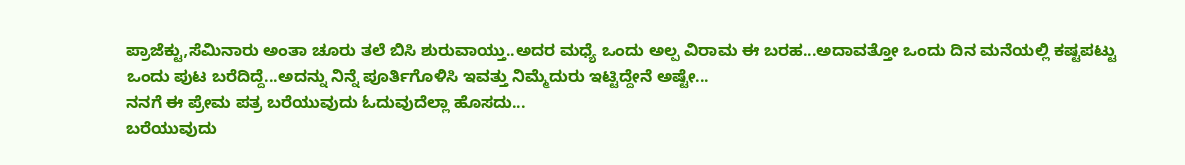ಪ್ರಾಜೆಕ್ಟು,ಸೆಮಿನಾರು ಅಂತಾ ಚೂರು ತಲೆ ಬಿಸಿ ಶುರುವಾಯ್ತು..ಅದರ ಮಧ್ಯೆ ಒಂದು ಅಲ್ಪ ವಿರಾಮ ಈ ಬರಹ...ಅದಾವತ್ತೋ ಒಂದು ದಿನ ಮನೆಯಲ್ಲಿ ಕಷ್ಟಪಟ್ಟು ಒಂದು ಪುಟ ಬರೆದಿದ್ದೆ...ಅದನ್ನು ನಿನ್ನೆ ಪೂರ್ತಿಗೊಳಿಸಿ ಇವತ್ತು ನಿಮ್ಮೆದುರು ಇಟ್ಟಿದ್ದೇನೆ ಅಷ್ಟೇ...
ನನಗೆ ಈ ಪ್ರೇಮ ಪತ್ರ ಬರೆಯುವುದು ಓದುವುದೆಲ್ಲಾ ಹೊಸದು...
ಬರೆಯುವುದು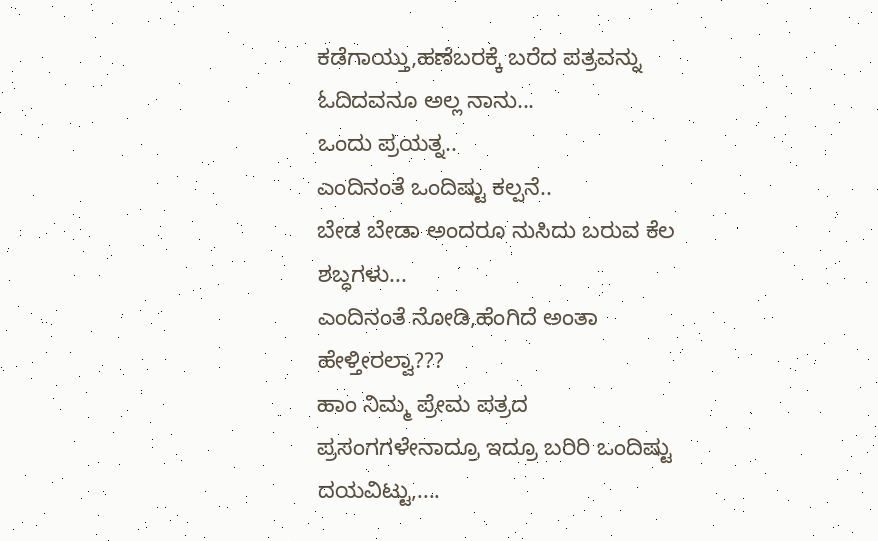ಕಡೆಗಾಯ್ತು,ಹಣೆಬರಕ್ಕೆ ಬರೆದ ಪತ್ರವನ್ನು ಓದಿದವನೂ ಅಲ್ಲ ನಾನು...
ಒಂದು ಪ್ರಯತ್ನ..
ಎಂದಿನಂತೆ ಒಂದಿಷ್ಟು ಕಲ್ಪನೆ..
ಬೇಡ ಬೇಡಾ ಅಂದರೂ ನುಸಿದು ಬರುವ ಕೆಲ ಶಬ್ಧಗಳು...
ಎಂದಿನಂತೆ ನೋಡಿ,ಹೆಂಗಿದೆ ಅಂತಾ ಹೇಳ್ತೀರಲ್ವಾ???
ಹಾಂ ನಿಮ್ಮ ಪ್ರೇಮ ಪತ್ರದ ಪ್ರಸಂಗಗಳೇನಾದ್ರೂ ಇದ್ರೂ ಬರಿರಿ ಒಂದಿಷ್ಟು ದಯವಿಟ್ಟು,....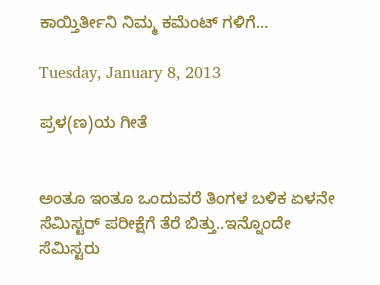ಕಾಯ್ತಿರ್ತೀನಿ ನಿಮ್ಮ ಕಮೆಂಟ್ ಗಳಿಗೆ...

Tuesday, January 8, 2013

ಪ್ರಳ(ಣ)ಯ ಗೀತೆ


ಅಂತೂ ಇಂತೂ ಒಂದುವರೆ ತಿಂಗಳ ಬಳಿಕ ಏಳನೇ ಸೆಮಿಸ್ಟರ್ ಪರೀಕ್ಷೆಗೆ ತೆರೆ ಬಿತ್ತು..ಇನ್ನೊಂದೇ ಸೆಮಿಸ್ಟರು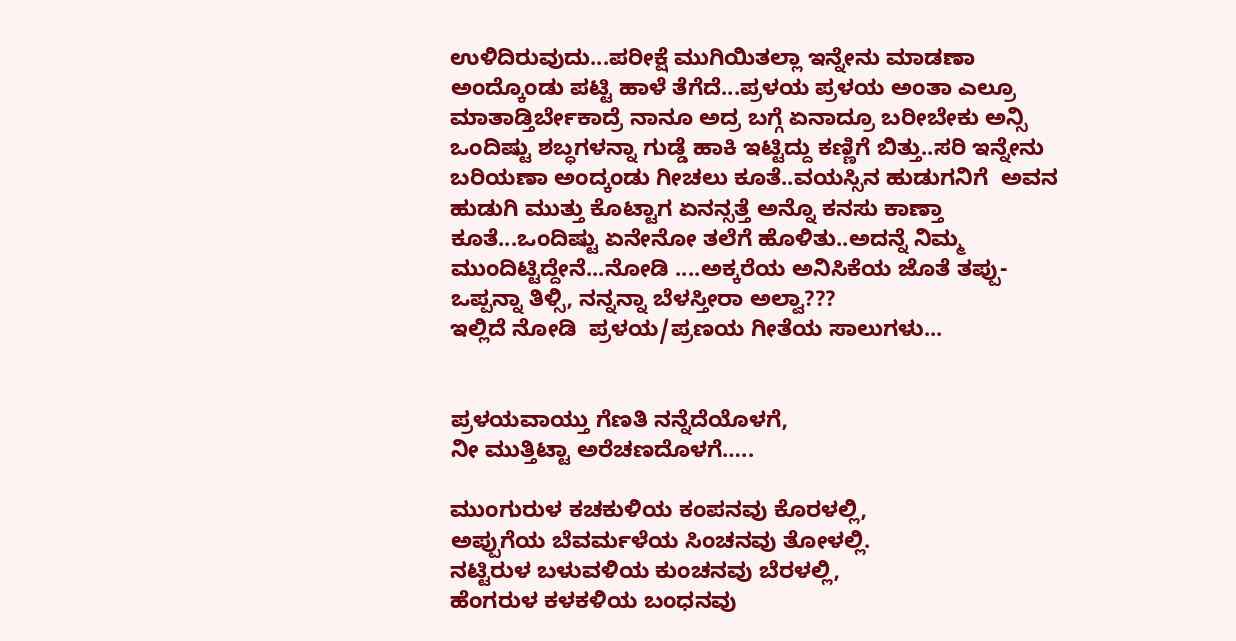ಉಳಿದಿರುವುದು...ಪರೀಕ್ಷೆ ಮುಗಿಯಿತಲ್ಲಾ ಇನ್ನೇನು ಮಾಡಣಾ ಅಂದ್ಕೊಂಡು ಪಟ್ಟಿ ಹಾಳೆ ತೆಗೆದೆ...ಪ್ರಳಯ ಪ್ರಳಯ ಅಂತಾ ಎಲ್ರೂ ಮಾತಾಡ್ತಿರ್ಬೇಕಾದ್ರೆ ನಾನೂ ಅದ್ರ ಬಗ್ಗೆ ಏನಾದ್ರೂ ಬರೀಬೇಕು ಅನ್ಸಿ ಒಂದಿಷ್ಟು ಶಬ್ಧಗಳನ್ನಾ ಗುಡ್ಡೆ ಹಾಕಿ ಇಟ್ಟಿದ್ದು ಕಣ್ಣಿಗೆ ಬಿತ್ತು..ಸರಿ ಇನ್ನೇನು ಬರಿಯಣಾ ಅಂದ್ಕಂಡು ಗೀಚಲು ಕೂತೆ..ವಯಸ್ಸಿನ ಹುಡುಗನಿಗೆ  ಅವನ  ಹುಡುಗಿ ಮುತ್ತು ಕೊಟ್ಟಾಗ ಏನನ್ಸತ್ತೆ ಅನ್ನೊ ಕನಸು ಕಾಣ್ತಾ ಕೂತೆ...ಒಂದಿಷ್ಟು ಏನೇನೋ ತಲೆಗೆ ಹೊಳಿತು..ಅದನ್ನೆ ನಿಮ್ಮ ಮುಂದಿಟ್ಟಿದ್ದೇನೆ...ನೋಡಿ ....ಅಕ್ಕರೆಯ ಅನಿಸಿಕೆಯ ಜೊತೆ ತಪ್ಪು-ಒಪ್ಪನ್ನಾ ತಿಳ್ಸಿ, ನನ್ನನ್ನಾ ಬೆಳಸ್ತೀರಾ ಅಲ್ವಾ???
ಇಲ್ಲಿದೆ ನೋಡಿ  ಪ್ರಳಯ/ಪ್ರಣಯ ಗೀತೆಯ ಸಾಲುಗಳು...


ಪ್ರಳಯವಾಯ್ತು ಗೆಣತಿ ನನ್ನೆದೆಯೊಳಗೆ,
ನೀ ಮುತ್ತಿಟ್ಟಾ ಅರೆಚಣದೊಳಗೆ…..

ಮುಂಗುರುಳ ಕಚಕುಳಿಯ ಕಂಪನವು ಕೊರಳಲ್ಲಿ,
ಅಪ್ಪುಗೆಯ ಬೆವರ್ಮಳೆಯ ಸಿಂಚನವು ತೋಳಲ್ಲಿ.
ನಟ್ಟಿರುಳ ಬಳುವಳಿಯ ಕುಂಚನವು ಬೆರಳಲ್ಲಿ,
ಹೆಂಗರುಳ ಕಳಕಳಿಯ ಬಂಧನವು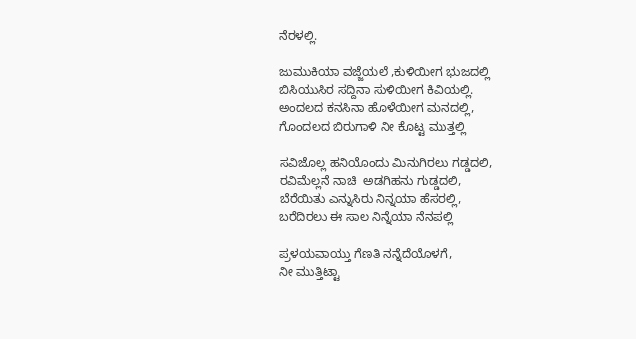ನೆರಳಲ್ಲಿ.

ಜುಮುಕಿಯಾ ವಜ್ಜೆಯಲೆ ,ಕುಳಿಯೀಗ ಭುಜದಲ್ಲಿ
ಬಿಸಿಯುಸಿರ ಸದ್ದಿನಾ ಸುಳಿಯೀಗ ಕಿವಿಯಲ್ಲಿ.
ಅಂದಲದ ಕನಸಿನಾ ಹೊಳೆಯೀಗ ಮನದಲ್ಲಿ,
ಗೊಂದಲದ ಬಿರುಗಾಳಿ ನೀ ಕೊಟ್ಟ ಮುತ್ತಲ್ಲಿ

ಸವಿಜೊಲ್ಲ ಹನಿಯೊಂದು ಮಿನುಗಿರಲು ಗಡ್ಡದಲಿ,
ರವಿಮೆಲ್ಲನೆ ನಾಚಿ  ಅಡಗಿಹನು ಗುಡ್ಡದಲಿ,
ಬೆರೆಯಿತು ಎನ್ನುಸಿರು ನಿನ್ನಯಾ ಹೆಸರಲ್ಲಿ,
ಬರೆದಿರಲು ಈ ಸಾಲ ನಿನ್ನೆಯಾ ನೆನಪಲ್ಲಿ

ಪ್ರಳಯವಾಯ್ತು ಗೆಣತಿ ನನ್ನೆದೆಯೊಳಗೆ,
ನೀ ಮುತ್ತಿಟ್ಟಾ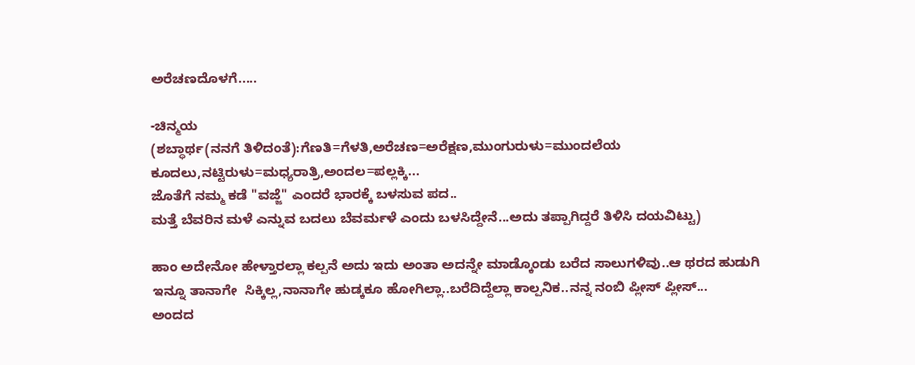ಅರೆಚಣದೊಳಗೆ.....

-ಚಿನ್ಮಯ
(ಶಬ್ಧಾರ್ಥ(ನನಗೆ ತಿಳಿದಂತೆ):ಗೆಣತಿ=ಗೆಳತಿ,ಅರೆಚಣ=ಅರೆಕ್ಷಣ,ಮುಂಗುರುಳು=ಮುಂದಲೆಯ ಕೂದಲು,ನಟ್ಟಿರುಳು=ಮಧ್ಯರಾತ್ರಿ,ಅಂದಲ=ಪಲ್ಲಕ್ಕಿ...
ಜೊತೆಗೆ ನಮ್ಮ ಕಡೆ "ವಜ್ಜೆ" ಎಂದರೆ ಭಾರಕ್ಕೆ ಬಳಸುವ ಪದ..
ಮತ್ತೆ ಬೆವರಿನ ಮಳೆ ಎನ್ನುವ ಬದಲು ಬೆವರ್ಮಳೆ ಎಂದು ಬಳಸಿದ್ದೇನೆ...ಅದು ತಪ್ಪಾಗಿದ್ದರೆ ತಿಳಿಸಿ ದಯವಿಟ್ಟು)

ಹಾಂ ಅದೇನೋ ಹೇಳ್ತಾರಲ್ಲಾ ಕಲ್ಪನೆ ಅದು ಇದು ಅಂತಾ ಅದನ್ನೇ ಮಾಡ್ಕೊಂಡು ಬರೆದ ಸಾಲುಗಳಿವು..ಆ ಥರದ ಹುಡುಗಿ ಇನ್ನೂ ತಾನಾಗೇ  ಸಿಕ್ಕಿಲ್ಲ,ನಾನಾಗೇ ಹುಡ್ಕಕೂ ಹೋಗಿಲ್ಲಾ..ಬರೆದಿದ್ದೆಲ್ಲಾ ಕಾಲ್ಪನಿಕ..ನನ್ನ ನಂಬಿ ಪ್ಲೀಸ್ ಪ್ಲೀಸ್...
ಅಂದದ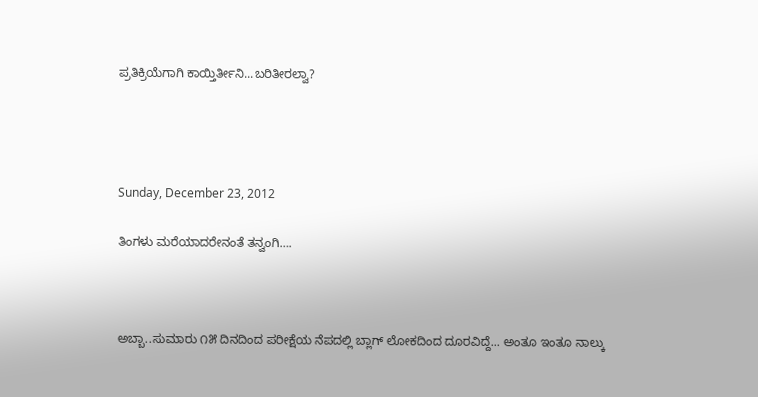ಪ್ರತಿಕ್ರಿಯೆಗಾಗಿ ಕಾಯ್ತಿರ್ತೀನಿ...ಬರಿತೀರಲ್ವಾ?




Sunday, December 23, 2012

ತಿಂಗಳು ಮರೆಯಾದರೇನಂತೆ ತನ್ವಂಗಿ….



ಅಬ್ಬಾ..ಸುಮಾರು ೧೫ ದಿನದಿಂದ ಪರೀಕ್ಷೆಯ ನೆಪದಲ್ಲಿ ಬ್ಲಾಗ್ ಲೋಕದಿಂದ ದೂರವಿದ್ದೆ... ಅಂತೂ ಇಂತೂ ನಾಲ್ಕು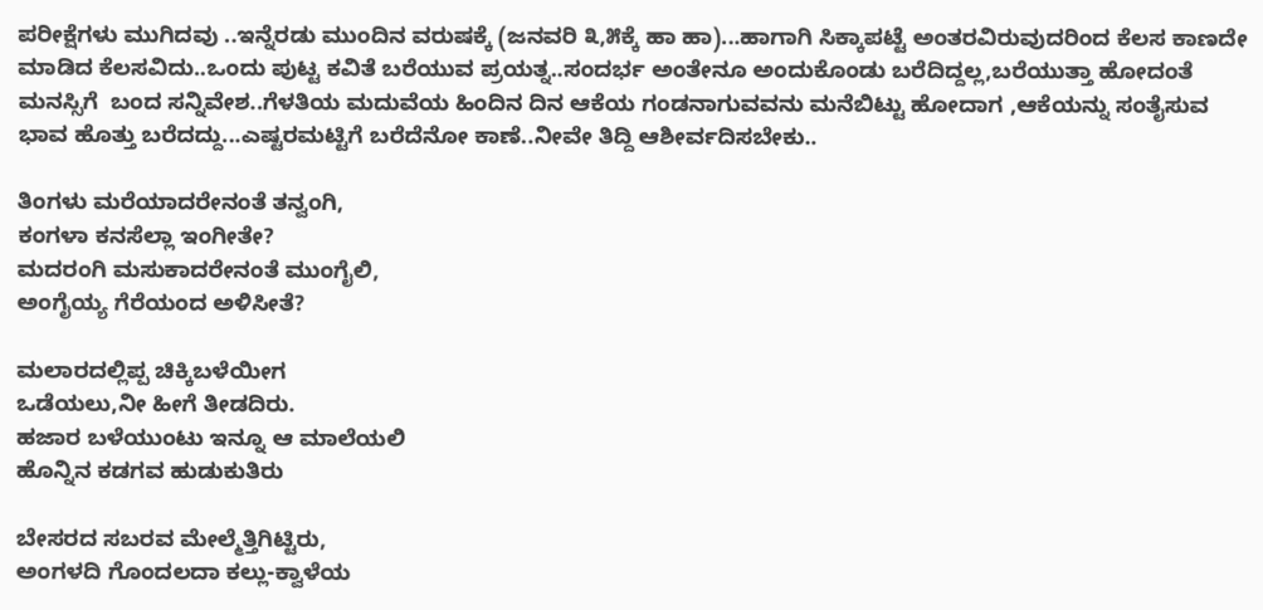ಪರೀಕ್ಷೆಗಳು ಮುಗಿದವು ..ಇನ್ನೆರಡು ಮುಂದಿನ ವರುಷಕ್ಕೆ (ಜನವರಿ ೩,೫ಕ್ಕೆ ಹಾ ಹಾ)...ಹಾಗಾಗಿ ಸಿಕ್ಕಾಪಟ್ಟೆ ಅಂತರವಿರುವುದರಿಂದ ಕೆಲಸ ಕಾಣದೇ ಮಾಡಿದ ಕೆಲಸವಿದು..ಒಂದು ಪುಟ್ಟ ಕವಿತೆ ಬರೆಯುವ ಪ್ರಯತ್ನ..ಸಂದರ್ಭ ಅಂತೇನೂ ಅಂದುಕೊಂಡು ಬರೆದಿದ್ದಲ್ಲ,ಬರೆಯುತ್ತಾ ಹೋದಂತೆ ಮನಸ್ಸಿಗೆ  ಬಂದ ಸನ್ನಿವೇಶ..ಗೆಳತಿಯ ಮದುವೆಯ ಹಿಂದಿನ ದಿನ ಆಕೆಯ ಗಂಡನಾಗುವವನು ಮನೆಬಿಟ್ಟು ಹೋದಾಗ ,ಆಕೆಯನ್ನು ಸಂತೈಸುವ ಭಾವ ಹೊತ್ತು ಬರೆದದ್ದು...ಎಷ್ಟರಮಟ್ಟಿಗೆ ಬರೆದೆನೋ ಕಾಣೆ..ನೀವೇ ತಿದ್ದಿ ಆಶೀರ್ವದಿಸಬೇಕು..

ತಿಂಗಳು ಮರೆಯಾದರೇನಂತೆ ತನ್ವಂಗಿ,
ಕಂಗಳಾ ಕನಸೆಲ್ಲಾ ಇಂಗೀತೇ?
ಮದರಂಗಿ ಮಸುಕಾದರೇನಂತೆ ಮುಂಗೈಲಿ,
ಅಂಗೈಯ್ಯ ಗೆರೆಯಂದ ಅಳಿಸೀತೆ?

ಮಲಾರದಲ್ಲಿಪ್ಪ ಚಿಕ್ಕಿಬಳೆಯೀಗ
ಒಡೆಯಲು,ನೀ ಹೀಗೆ ತೀಡದಿರು.
ಹಜಾರ ಬಳೆಯುಂಟು ಇನ್ನೂ ಆ ಮಾಲೆಯಲಿ
ಹೊನ್ನಿನ ಕಡಗವ ಹುಡುಕುತಿರು

ಬೇಸರದ ಸಬರವ ಮೇಲ್ಮೆತ್ತಿಗಿಟ್ಟಿರು,
ಅಂಗಳದಿ ಗೊಂದಲದಾ ಕಲ್ಲು-ಕ್ವಾಳೆಯ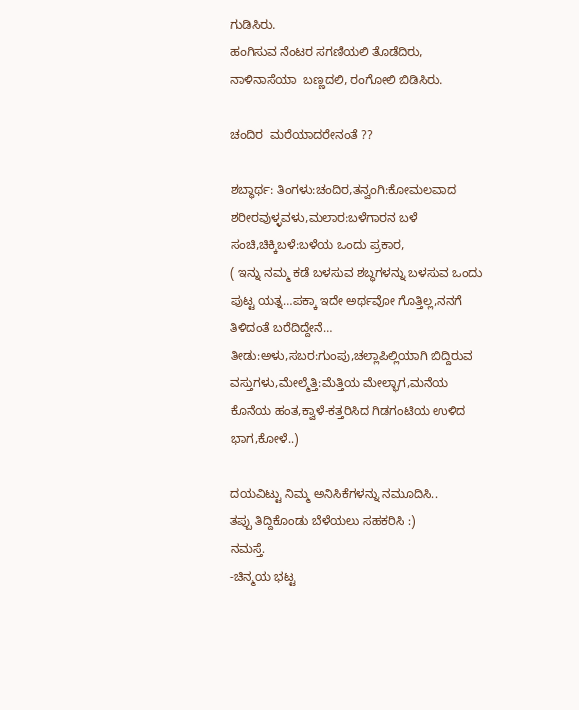ಗುಡಿಸಿರು.
ಹಂಗಿಸುವ ನೆಂಟರ ಸಗಣಿಯಲಿ ತೊಡೆದಿರು,
ನಾಳಿನಾಸೆಯಾ  ಬಣ್ಣದಲಿ, ರಂಗೋಲಿ ಬಿಡಿಸಿರು.

ಚಂದಿರ  ಮರೆಯಾದರೇನಂತೆ ??

ಶಬ್ಧಾರ್ಥ: ತಿಂಗಳು:ಚಂದಿರ,ತನ್ವಂಗಿ:ಕೋಮಲವಾದ ಶರೀರವುಳ್ಳವಳು,ಮಲಾರ:ಬಳೆಗಾರನ ಬಳೆ ಸಂಚಿ,ಚಿಕ್ಕಿಬಳೆ:ಬಳೆಯ ಒಂದು ಪ್ರಕಾರ,
( ಇನ್ನು ನಮ್ಮ ಕಡೆ ಬಳಸುವ ಶಬ್ಧಗಳನ್ನು ಬಳಸುವ ಒಂದು ಪುಟ್ಟ ಯತ್ನ…ಪಕ್ಕಾ ಇದೇ ಅರ್ಥವೋ ಗೊತ್ತಿಲ್ಲ,ನನಗೆ ತಿಳಿದಂತೆ ಬರೆದಿದ್ದೇನೆ…
ತೀಡು:ಅಳು,ಸಬರ:ಗುಂಪು,ಚಲ್ಲಾಪಿಲ್ಲಿಯಾಗಿ ಬಿದ್ದಿರುವ ವಸ್ತುಗಳು,ಮೇಲ್ಮೆತ್ತಿ:ಮೆತ್ತಿಯ ಮೇಲ್ಭಾಗ,ಮನೆಯ ಕೊನೆಯ ಹಂತ,ಕ್ವಾಳೆ-ಕತ್ತರಿಸಿದ ಗಿಡಗಂಟಿಯ ಉಳಿದ ಭಾಗ,ಕೋಳೆ..)

ದಯವಿಟ್ಟು ನಿಮ್ಮ ಅನಿಸಿಕೆಗಳನ್ನು ನಮೂದಿಸಿ..
ತಪ್ಪು ತಿದ್ದಿಕೊಂಡು ಬೆಳೆಯಲು ಸಹಕರಿಸಿ :)
ನಮಸ್ತೆ.
-ಚಿನ್ಮಯ ಭಟ್ಟ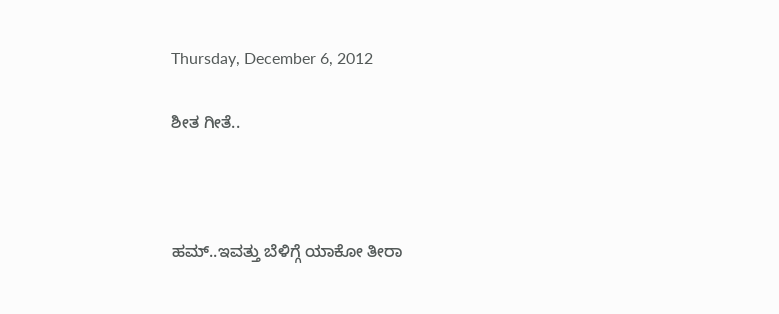Thursday, December 6, 2012

ಶೀತ ಗೀತೆ..



ಹಮ್..ಇವತ್ತು ಬೆಳಿಗ್ಗೆ ಯಾಕೋ ತೀರಾ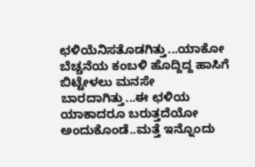ಛಳಿಯೆನಿಸತೊಡಗಿತ್ತು...ಯಾಕೋ ಬೆಚ್ಚನೆಯ ಕಂಬಳಿ ಹೊದ್ದಿದ್ದ ಹಾಸಿಗೆ ಬಿಟ್ಟೇಳಲು ಮನಸೇ ಬಾರದಾಗಿತ್ತು...ಈ ಛಳಿಯ ಯಾಕಾದರೂ ಬರುತ್ತದೆಯೋ ಅಂದುಕೊಂಡೆ..ಮತ್ತೆ ಇನ್ನೊಂದು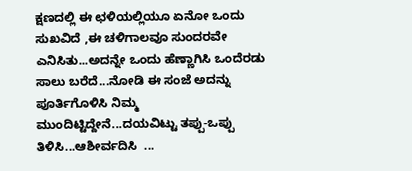ಕ್ಷಣದಲ್ಲಿ ಈ ಛಳಿಯಲ್ಲಿಯೂ ಏನೋ ಒಂದು ಸುಖವಿದೆ ,ಈ ಚಳಿಗಾಲವೂ ಸುಂದರವೇ ಎನಿಸಿತು...ಅದನ್ನೇ ಒಂದು ಹೆಣ್ಣಾಗಿಸಿ ಒಂದೆರಡು ಸಾಲು ಬರೆದೆ...ನೋಡಿ ಈ ಸಂಜೆ ಅದನ್ನು ಪೂರ್ತಿಗೊಳಿಸಿ ನಿಮ್ಮ ಮುಂದಿಟ್ಟಿದ್ದೇನೆ...ದಯವಿಟ್ಟು ತಪ್ಪು-ಒಪ್ಪು ತಿಳಿಸಿ...ಆಶೀರ್ವದಿಸಿ  ...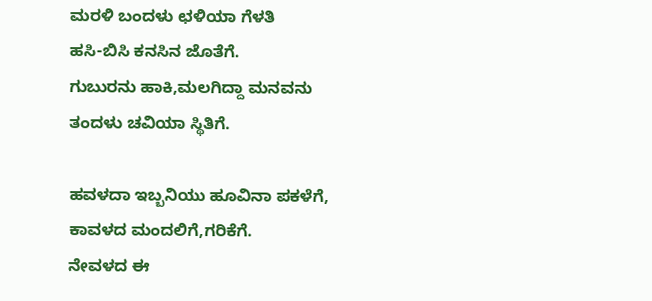ಮರಳಿ ಬಂದಳು ಛಳಿಯಾ ಗೆಳತಿ
ಹಸಿ-ಬಿಸಿ ಕನಸಿನ ಜೊತೆಗೆ.
ಗುಬುರನು ಹಾಕಿ,ಮಲಗಿದ್ದಾ ಮನವನು
ತಂದಳು ಚವಿಯಾ ಸ್ಥಿತಿಗೆ.

ಹವಳದಾ ಇಬ್ಬನಿಯು ಹೂವಿನಾ ಪಕಳೆಗೆ,
ಕಾವಳದ ಮಂದಲಿಗೆ,ಗರಿಕೆಗೆ.
ನೇವಳದ ಈ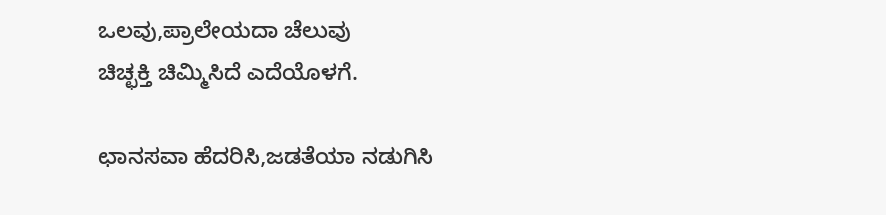ಒಲವು,ಪ್ರಾಲೇಯದಾ ಚೆಲುವು
ಚಿಚ್ಛಕ್ತಿ ಚಿಮ್ಮಿಸಿದೆ ಎದೆಯೊಳಗೆ.

ಛಾನಸವಾ ಹೆದರಿಸಿ,ಜಡತೆಯಾ ನಡುಗಿಸಿ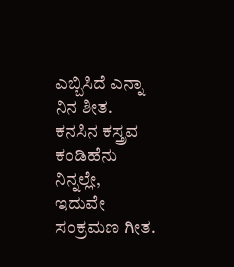ಎಬ್ಬಿಸಿದೆ ಎನ್ನಾ ನಿನ ಶೀತ.
ಕನಸಿನ ಕಸ್ತ್ರವ ಕಂಡಿಹೆನು ನಿನ್ನಲ್ಲೇ,
ಇದುವೇ ಸಂಕ್ರಮಣ ಗೀತ.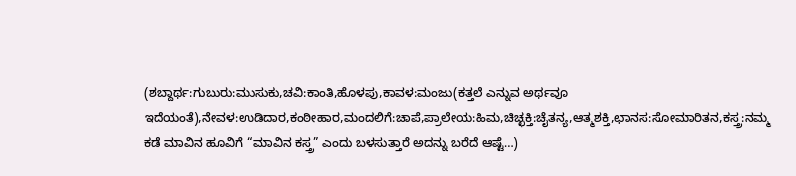(ಶಬ್ದಾರ್ಥ:ಗುಬುರು:ಮುಸುಕು,ಚವಿ:ಕಾಂತಿ,ಹೊಳಪು,ಕಾವಳ:ಮಂಜು(ಕತ್ತಲೆ ಎನ್ನುವ ಅರ್ಥವೂ ಇದೆಯಂತೆ),ನೇವಳ:ಉಡಿದಾರ,ಕಂಠೀಹಾರ,ಮಂದಲಿಗೆ:ಚಾಪೆ,ಪ್ರಾಲೇಯ:ಹಿಮ,ಚಿಚ್ಛಕ್ತಿ:ಚೈತನ್ಯ,ಆತ್ಮಶಕ್ತಿ,ಛಾನಸ:ಸೋಮಾರಿತನ,ಕಸ್ತ್ರ:ನಮ್ಮ ಕಡೆ ಮಾವಿನ ಹೂವಿಗೆ “ಮಾವಿನ ಕಸ್ತ್ರ” ಎಂದು ಬಳಸುತ್ತಾರೆ ಅದನ್ನು ಬರೆದೆ ಆಷ್ಟೆ…)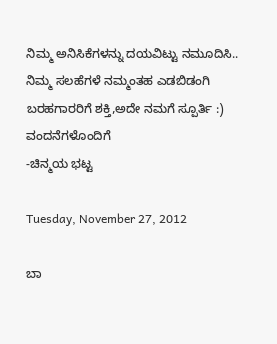ನಿಮ್ಮ ಅನಿಸಿಕೆಗಳನ್ನು ದಯವಿಟ್ಟು ನಮೂದಿಸಿ..
ನಿಮ್ಮ ಸಲಹೆಗಳೆ ನಮ್ಮಂತಹ ಎಡಬಿಡಂಗಿ ಬರಹಗಾರರಿಗೆ ಶಕ್ತಿ,ಅದೇ ನಮಗೆ ಸ್ಪೂರ್ತಿ :)
ವಂದನೆಗಳೊಂದಿಗೆ
-ಚಿನ್ಮಯ ಭಟ್ಟ

Tuesday, November 27, 2012

ಬಾ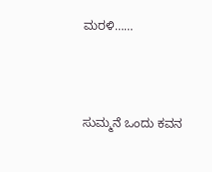ಮರಳಿ……




ಸುಮ್ಮನೆ ಒಂದು ಕವನ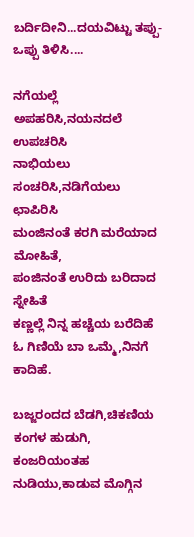ಬರ್ದಿದೀನಿ...ದಯವಿಟ್ಟು ತಪ್ಪು-ಒಪ್ಪು ತಿಳಿಸಿ....

ನಗೆಯಲ್ಲೆ ಅಪಹರಿಸಿ,ನಯನದಲೆ ಉಪಚರಿಸಿ
ನಾಭಿಯಲು ಸಂಚರಿಸಿ,ನಡಿಗೆಯಲು ಛಾಪಿರಿಸಿ
ಮಂಜಿನಂತೆ ಕರಗಿ ಮರೆಯಾದ ಮೋಹಿತೆ,
ಪಂಜಿನಂತೆ ಉರಿದು ಬರಿದಾದ ಸ್ನೇಹಿತೆ
ಕಣ್ಣಲ್ಲೆ ನಿನ್ನ ಹಚ್ಚೆಯ ಬರೆದಿಹೆ
ಓ ಗಿಣಿಯೆ ಬಾ ಒಮ್ಮೆ,ನಿನಗೆ ಕಾದಿಹೆ.

ಬಜ್ಜರಂದದ ಬೆಡಗಿ,ಚಿಕಣಿಯ ಕಂಗಳ ಹುಡುಗಿ,
ಕಂಜರಿಯಂತಹ ನುಡಿಯು,ಕಾಡುವ ಮೊಗ್ಗಿನ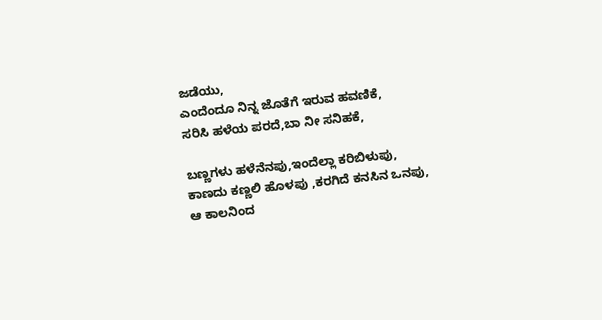ಜಡೆಯು,
ಎಂದೆಂದೂ ನಿನ್ನ ಜೊತೆಗೆ ಇರುವ ಹವಣಿಕೆ,
ಸರಿಸಿ ಹಳೆಯ ಪರದೆ,ಬಾ ನೀ ಸನಿಹಕೆ,

ಬಣ್ಣಗಳು ಹಳೆನೆನಪು,ಇಂದೆಲ್ಲಾ ಕರಿಬಿಳುಪು,
ಕಾಣದು ಕಣ್ಣಲಿ ಹೊಳಪು ,ಕರಗಿದೆ ಕನಸಿನ ಒನಪು,
ಆ ಕಾಲನಿಂದ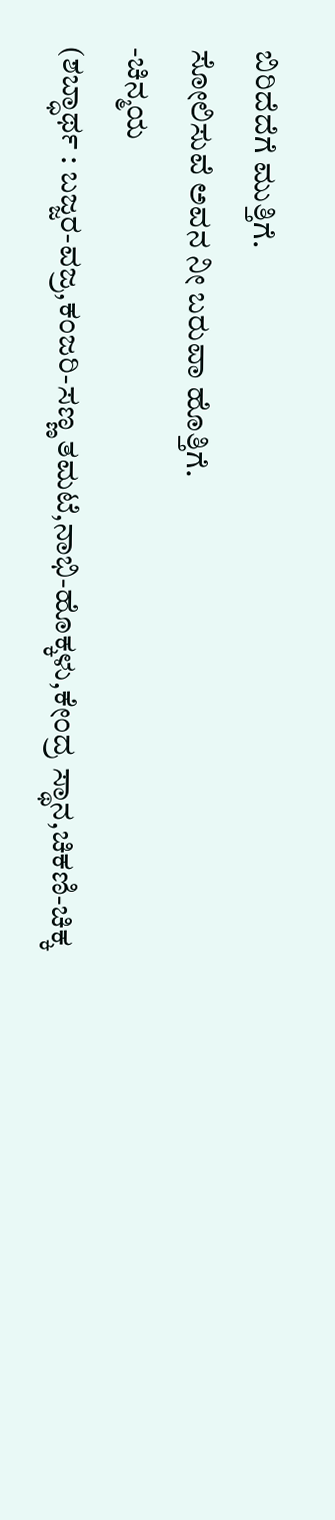ಬಿರಿದೆದೆಗೆ ಮುತ್ತಿಗೆ.
ಸೋಲಿಸುವೆ ಅವನ ನೀ ಬರುವಾ ಹೊತ್ತಿಗೆ.
-ಚಿನ್ಮಯ
(ಶಬ್ಧಾರ್ಥ : ಬಜ್ಜರ-ವಜ್ರ,ಕಂಜರಿ-ಸಣ್ಣ ತಮಟೆ,ನಾಭಿ-ಹೊಕ್ಕಳು,ಕೇಂದ್ರ ಸ್ಥಾನ,ಚಿಕಣಿ-ಚಿಕ್ಕ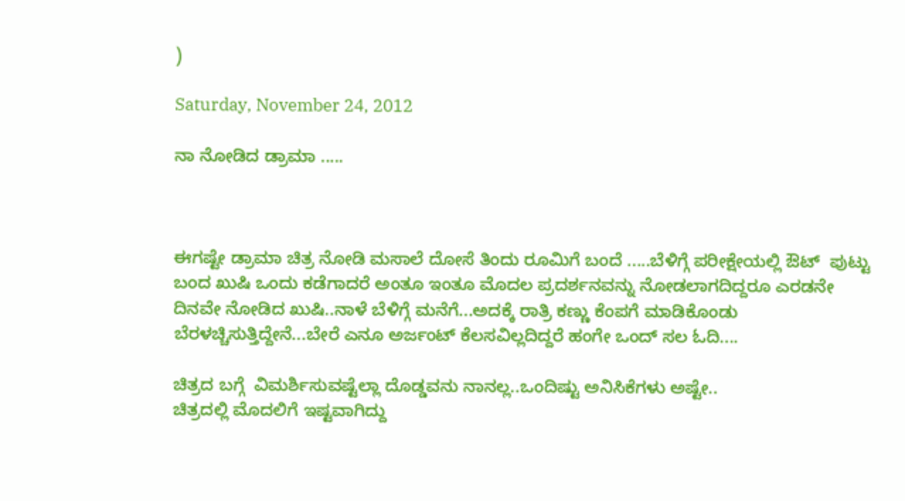)

Saturday, November 24, 2012

ನಾ ನೋಡಿದ ಡ್ರಾಮಾ .....



ಈಗಷ್ಟೇ ಡ್ರಾಮಾ ಚಿತ್ರ ನೋಡಿ ಮಸಾಲೆ ದೋಸೆ ತಿಂದು ರೂಮಿಗೆ ಬಂದೆ .....ಬೆಳಿಗ್ಗೆ ಪರೀಕ್ಷೇಯಲ್ಲಿ ಔಟ್  ಪುಟ್ಟು ಬಂದ ಖುಷಿ ಒಂದು ಕಡೆಗಾದರೆ ಅಂತೂ ಇಂತೂ ಮೊದಲ ಪ್ರದರ್ಶನವನ್ನು ನೋಡಲಾಗದಿದ್ದರೂ ಎರಡನೇ ದಿನವೇ ನೋಡಿದ ಖುಷಿ..ನಾಳೆ ಬೆಳಿಗ್ಗೆ ಮನೆಗೆ...ಅದಕ್ಕೆ ರಾತ್ರಿ ಕಣ್ಣು ಕೆಂಪಗೆ ಮಾಡಿಕೊಂಡು ಬೆರಳಚ್ಚಿಸುತ್ತಿದ್ದೇನೆ...ಬೇರೆ ಎನೂ ಅರ್ಜಂಟ್ ಕೆಲಸವಿಲ್ಲದಿದ್ದರೆ ಹಂಗೇ ಒಂದ್ ಸಲ ಓದಿ....

ಚಿತ್ರದ ಬಗ್ಗೆ  ವಿಮರ್ಶಿಸುವಷ್ಟೆಲ್ಲಾ ದೊಡ್ಡವನು ನಾನಲ್ಲ..ಒಂದಿಷ್ಟು ಅನಿಸಿಕೆಗಳು ಅಷ್ಟೇ..
ಚಿತ್ರದಲ್ಲಿ ಮೊದಲಿಗೆ ಇಷ್ಟವಾಗಿದ್ದು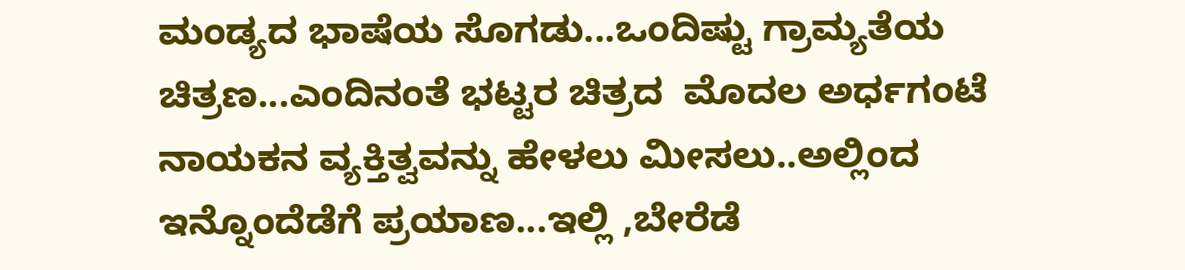ಮಂಡ್ಯದ ಭಾಷೆಯ ಸೊಗಡು...ಒಂದಿಷ್ಟು ಗ್ರಾಮ್ಯತೆಯ ಚಿತ್ರಣ...ಎಂದಿನಂತೆ ಭಟ್ಟರ ಚಿತ್ರದ  ಮೊದಲ ಅರ್ಧಗಂಟೆ ನಾಯಕನ ವ್ಯಕ್ತಿತ್ವವನ್ನು ಹೇಳಲು ಮೀಸಲು..ಅಲ್ಲಿಂದ ಇನ್ನೊಂದೆಡೆಗೆ ಪ್ರಯಾಣ...ಇಲ್ಲಿ ,ಬೇರೆಡೆ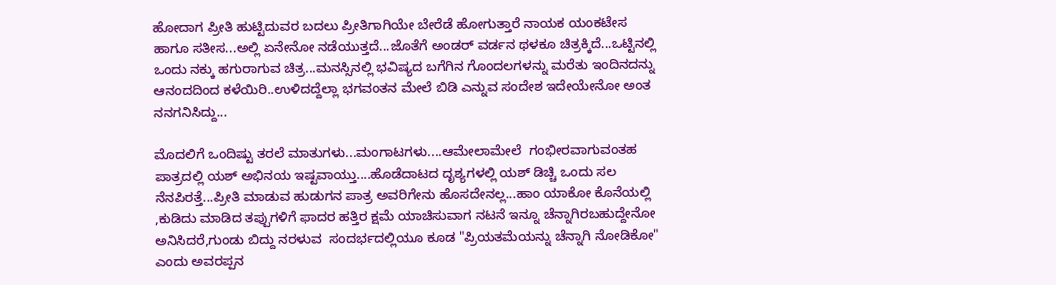ಹೋದಾಗ ಪ್ರೀತಿ ಹುಟ್ಟಿದುವರ ಬದಲು ಪ್ರೀತಿಗಾಗಿಯೇ ಬೇರೆಡೆ ಹೋಗುತ್ತಾರೆ ನಾಯಕ ಯಂಕಟೇಸ ಹಾಗೂ ಸತೀಸ...ಅಲ್ಲಿ ಏನೇನೋ ನಡೆಯುತ್ತದೆ...ಜೊತೆಗೆ ಅಂಡರ್ ವರ್ಡನ ಥಳಕೂ ಚಿತ್ರಕ್ಕಿದೆ...ಒಟ್ಟಿನಲ್ಲಿ ಒಂದು ನಕ್ಕು ಹಗುರಾಗುವ ಚಿತ್ರ...ಮನಸ್ಸಿನಲ್ಲಿ ಭವಿಷ್ಯದ ಬಗೆಗಿನ ಗೊಂದಲಗಳನ್ನು ಮರೆತು ಇಂದಿನದನ್ನು ಆನಂದದಿಂದ ಕಳೆಯಿರಿ..ಉಳಿದದ್ದೆಲ್ಲಾ ಭಗವಂತನ ಮೇಲೆ ಬಿಡಿ ಎನ್ನುವ ಸಂದೇಶ ಇದೇಯೇನೋ ಅಂತ ನನಗನಿಸಿದ್ದು...

ಮೊದಲಿಗೆ ಒಂದಿಷ್ಟು ತರಲೆ ಮಾತುಗಳು...ಮಂಗಾಟಗಳು....ಆಮೇಲಾಮೇಲೆ  ಗಂಭೀರವಾಗುವಂತಹ ಪಾತ್ರದಲ್ಲಿ ಯಶ್ ಅಭಿನಯ ಇಷ್ಟವಾಯ್ತು....ಹೊಡೆದಾಟದ ದೃಶ್ಯಗಳಲ್ಲಿ ಯಶ್ ಡಿಚ್ಚಿ ಒಂದು ಸಲ ನೆನಪಿರತ್ತೆ...ಪ್ರೀತಿ ಮಾಡುವ ಹುಡುಗನ ಪಾತ್ರ ಅವರಿಗೇನು ಹೊಸದೇನಲ್ಲ...ಹಾಂ ಯಾಕೋ ಕೊನೆಯಲ್ಲಿ ,ಕುಡಿದು ಮಾಡಿದ ತಪ್ಪುಗಳಿಗೆ ಫಾದರ ಹತ್ತಿರ ಕ್ಷಮೆ ಯಾಚಿಸುವಾಗ ನಟನೆ ಇನ್ನೂ ಚೆನ್ನಾಗಿರಬಹುದ್ದೇನೋ ಅನಿಸಿದರೆ,ಗುಂಡು ಬಿದ್ದು ನರಳುವ  ಸಂದರ್ಭದಲ್ಲಿಯೂ ಕೂಡ "ಪ್ರಿಯತಮೆಯನ್ನು ಚೆನ್ನಾಗಿ ನೋಡಿಕೋ" ಎಂದು ಅವರಪ್ಪನ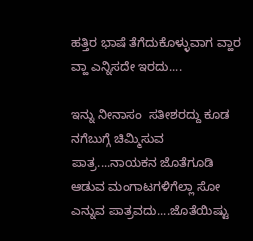ಹತ್ತಿರ ಭಾಷೆ ತೆಗೆದುಕೊಳ್ಳುವಾಗ ವ್ಹಾರ ವ್ಹಾ ಎನ್ನಿಸದೇ ಇರದು....

ಇನ್ನು ನೀನಾಸಂ  ಸತೀಶರದ್ದು ಕೂಡ ನಗೆಬುಗ್ಗೆ ಚಿಮ್ಮಿಸುವ ಪಾತ್ರ....ನಾಯಕನ ಜೊತೆಗೂಡಿ ಆಡುವ ಮಂಗಾಟಗಳಿಗೆಲ್ಲಾ ಸೋ ಎನ್ನುವ ಪಾತ್ರವದು....ಜೊತೆಯಿಷ್ಟು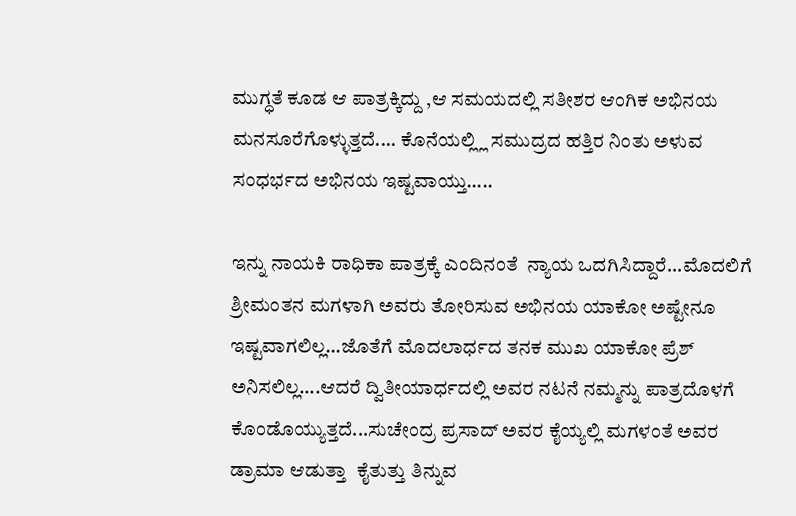ಮುಗ್ಧತೆ ಕೂಡ ಆ ಪಾತ್ರಕ್ಕಿದ್ದು ,ಆ ಸಮಯದಲ್ಲಿ ಸತೀಶರ ಆಂಗಿಕ ಅಭಿನಯ ಮನಸೂರೆಗೊಳ್ಳುತ್ತದೆ.... ಕೊನೆಯಲ್ಲ್ಲಿ ಸಮುದ್ರದ ಹತ್ತಿರ ನಿಂತು ಅಳುವ ಸಂಧರ್ಭದ ಅಭಿನಯ ಇಷ್ಟವಾಯ್ತು.....

ಇನ್ನು ನಾಯಕಿ ರಾಧಿಕಾ ಪಾತ್ರಕ್ಕೆ ಎಂದಿನಂತೆ  ನ್ಯಾಯ ಒದಗಿಸಿದ್ದಾರೆ...ಮೊದಲಿಗೆ ಶ್ರೀಮಂತನ ಮಗಳಾಗಿ ಅವರು ತೋರಿಸುವ ಅಭಿನಯ ಯಾಕೋ ಅಷ್ಟೇನೂ ಇಷ್ಟವಾಗಲಿಲ್ಲ...ಜೊತೆಗೆ ಮೊದಲಾರ್ಧದ ತನಕ ಮುಖ ಯಾಕೋ ಪ್ರೆಶ್ ಅನಿಸಲಿಲ್ಲ....ಆದರೆ ದ್ವಿತೀಯಾರ್ಧದಲ್ಲಿ ಅವರ ನಟನೆ ನಮ್ಮನ್ನು ಪಾತ್ರದೊಳಗೆ ಕೊಂಡೊಯ್ಯುತ್ತದೆ...ಸುಚೇಂದ್ರ ಪ್ರಸಾದ್ ಅವರ ಕೈಯ್ಯಲ್ಲಿ ಮಗಳಂತೆ ಅವರ ಡ್ರಾಮಾ ಆಡುತ್ತಾ  ಕೈತುತ್ತು ತಿನ್ನುವ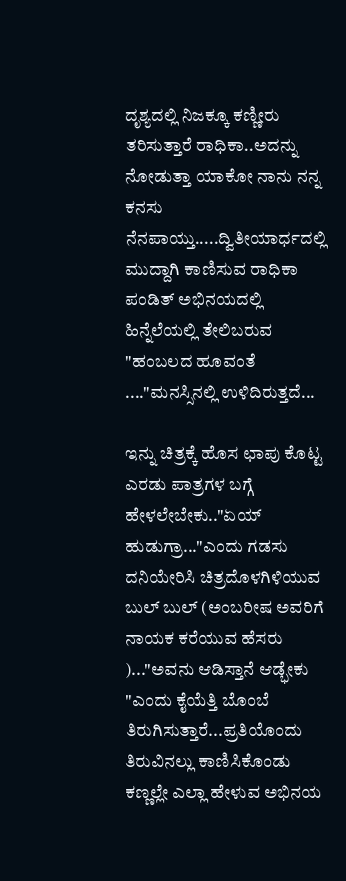ದೃಶ್ಯದಲ್ಲಿ ನಿಜಕ್ಕೂ ಕಣ್ಣೀರು ತರಿಸುತ್ತಾರೆ ರಾಧಿಕಾ..ಅದನ್ನು ನೋಡುತ್ತಾ ಯಾಕೋ ನಾನು ನನ್ನ ಕನಸು ನೆನಪಾಯ್ತು.....ದ್ವಿತೀಯಾರ್ಧದಲ್ಲಿ ಮುದ್ದಾಗಿ ಕಾಣಿಸುವ ರಾಧಿಕಾ ಪಂಡಿತ್ ಅಭಿನಯದಲ್ಲಿ ಹಿನ್ನೆಲೆಯಲ್ಲಿ ತೇಲಿಬರುವ "ಹಂಬಲದ ಹೂವಂತೆ ...."ಮನಸ್ಸಿನಲ್ಲಿ ಉಳಿದಿರುತ್ತದೆ...

ಇನ್ನು ಚಿತ್ರಕ್ಕೆ ಹೊಸ ಛಾಪು ಕೊಟ್ಟ ಎರಡು ಪಾತ್ರಗಳ ಬಗ್ಗೆ ಹೇಳಲೇಬೇಕು.."ಏಯ್ ಹುಡುಗ್ರಾ..."ಎಂದು ಗಡಸು ದನಿಯೇರಿಸಿ ಚಿತ್ರದೊಳಗಿಳಿಯುವ ಬುಲ್ ಬುಲ್ (ಅಂಬರೀಷ ಅವರಿಗೆ ನಾಯಕ ಕರೆಯುವ ಹೆಸರು )..."ಅವನು ಆಡಿಸ್ತಾನೆ ಆಡ್ಭೇಕು "ಎಂದು ಕೈಯೆತ್ತಿ ಬೊಂಬೆ ತಿರುಗಿಸುತ್ತಾರೆ...ಪ್ರತಿಯೊಂದು ತಿರುವಿನಲ್ಲು ಕಾಣಿಸಿಕೊಂಡು ಕಣ್ಣಲ್ಲೇ ಎಲ್ಲಾ ಹೇಳುವ ಅಭಿನಯ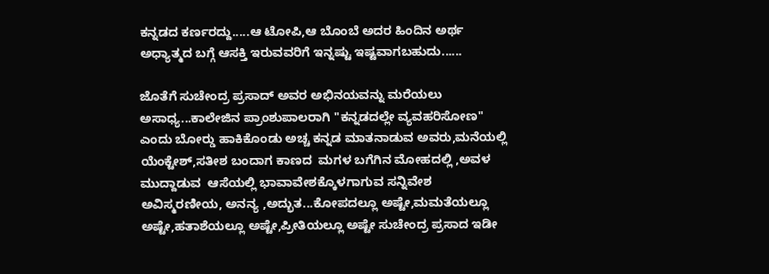ಕನ್ನಡದ ಕರ್ಣರದ್ದು.....ಆ ಟೋಪಿ,ಆ ಬೊಂಬೆ ಅದರ ಹಿಂದಿನ ಅರ್ಥ ಅಧ್ಯಾತ್ಮದ ಬಗ್ಗೆ ಆಸಕ್ತಿ ಇರುವವರಿಗೆ ಇನ್ನಷ್ಟು ಇಷ್ಟವಾಗಬಹುದು......

ಜೊತೆಗೆ ಸುಚೇಂದ್ರ ಪ್ರಸಾದ್ ಅವರ ಅಭಿನಯವನ್ನು ಮರೆಯಲು ಅಸಾಧ್ಯ...ಕಾಲೇಜಿನ ಪ್ರಾಂಶುಪಾಲರಾಗಿ "ಕನ್ನಡದಲ್ಲೇ ವ್ಯವಹರಿಸೋಣ" ಎಂದು ಬೋರ್‍ಡು ಹಾಕಿಕೊಂಡು ಅಚ್ಚ ಕನ್ನಡ ಮಾತನಾಡುವ ಅವರು,ಮನೆಯಲ್ಲಿ ಯೆಂಕ್ಟೇಶ್,ಸತೀಶ ಬಂದಾಗ ಕಾಣದ  ಮಗಳ ಬಗೆಗಿನ ಮೋಹದಲ್ಲಿ ,ಅವಳ ಮುದ್ದಾಡುವ  ಆಸೆಯಲ್ಲಿ ಭಾವಾವೇಶಕ್ಕೊಳಗಾಗುವ ಸನ್ನಿವೇಶ ಅವಿಸ್ಮರಣೀಯ, ಅನನ್ಯ ,ಅದ್ಭುತ...ಕೋಪದಲ್ಲೂ ಅಷ್ಟೇ,ಮಮತೆಯಲ್ಲೂ ಅಷ್ಟೇ,ಹತಾಶೆಯಲ್ಲೂ ಅಷ್ಟೇ,ಪ್ರೀತಿಯಲ್ಲೂ ಅಷ್ಟೇ ಸುಚೇಂದ್ರ ಪ್ರಸಾದ ಇಡೀ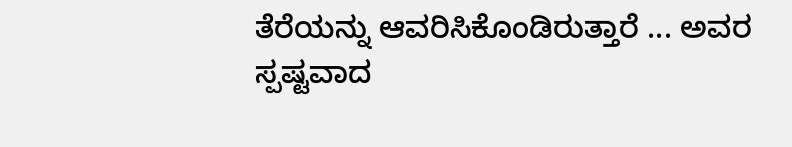ತೆರೆಯನ್ನು ಆವರಿಸಿಕೊಂಡಿರುತ್ತಾರೆ ... ಅವರ  ಸ್ಪಷ್ಟವಾದ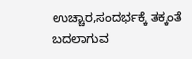ಉಚ್ಚಾರ,ಸಂದರ್ಭಕ್ಕೆ ತಕ್ಕಂತೆ ಬದಲಾಗುವ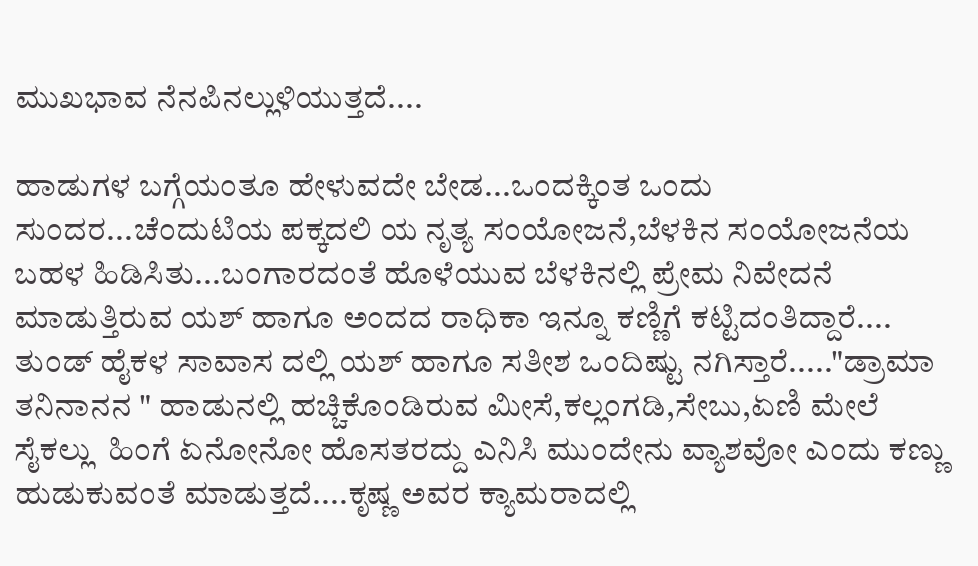ಮುಖಭಾವ ನೆನಪಿನಲ್ಲುಳಿಯುತ್ತದೆ....

ಹಾಡುಗಳ ಬಗ್ಗೆಯಂತೂ ಹೇಳುವದೇ ಬೇಡ...ಒಂದಕ್ಕಿಂತ ಒಂದು ಸುಂದರ...ಚೆಂದುಟಿಯ ಪಕ್ಕದಲಿ ಯ ನೃತ್ಯ ಸಂಯೋಜನೆ,ಬೆಳಕಿನ ಸಂಯೋಜನೆಯ ಬಹಳ ಹಿಡಿಸಿತು...ಬಂಗಾರದಂತೆ ಹೊಳೆಯುವ ಬೆಳಕಿನಲ್ಲಿ ಪ್ರೇಮ ನಿವೇದನೆ ಮಾಡುತ್ತಿರುವ ಯಶ್ ಹಾಗೂ ಅಂದದ ರಾಧಿಕಾ ಇನ್ನೂ ಕಣ್ಣಿಗೆ ಕಟ್ಟಿದಂತಿದ್ದಾರೆ....
ತುಂಡ್ ಹೈಕಳ ಸಾವಾಸ ದಲ್ಲಿ ಯಶ್ ಹಾಗೂ ಸತೀಶ ಒಂದಿಷ್ಟು ನಗಿಸ್ತಾರೆ....."ಡ್ರಾಮಾ ತನಿನಾನನ " ಹಾಡುನಲ್ಲಿ ಹಚ್ಚಿಕೊಂಡಿರುವ ಮೀಸೆ,ಕಲ್ಲಂಗಡಿ,ಸೇಬು,ಏಣಿ ಮೇಲೆ ಸೈಕಲ್ಲು  ಹಿಂಗೆ ಏನೋನೋ ಹೊಸತರದ್ದು ಎನಿಸಿ ಮುಂದೇನು ವ್ಯಾಶವೋ ಎಂದು ಕಣ್ಣು ಹುಡುಕುವಂತೆ ಮಾಡುತ್ತದೆ....ಕೃಷ್ಣ ಅವರ ಕ್ಯಾಮರಾದಲ್ಲಿ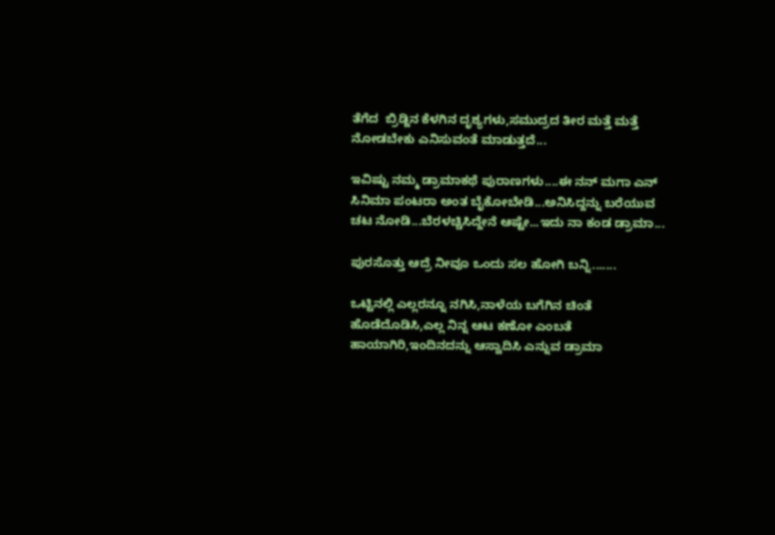ತೆಗೆದ  ಬ್ರಿಡ್ಜಿನ ಕೆಳಗಿನ ದೃಶ್ಯಗಳು,ಸಮುದ್ರದ ತೀರ ಮತ್ತೆ ಮತ್ತೆ ನೋಡಬೇಕು ಎನಿಸುವಂತೆ ಮಾಡುತ್ತದೆ...

ಇವಿಷ್ಟು ನಮ್ಮ ಡ್ರಾಮಾಕಥೆ ಪುರಾಣಗಳು....ಈ ನನ್ ಮಗಾ ಎನ್ ಸಿನಿಮಾ ಪಂಟರಾ ಅಂತ ಬೈಕೋಬೇಡಿ...ಅನಿಸಿದ್ದನ್ನು ಬರೆಯುವ ಚಟ ನೋಡಿ...ಬೆರಳಚ್ಚಿಸಿದ್ದೇನೆ ಆಷ್ಟೇ...ಇದು ನಾ ಕಂಡ ಡ್ರಾಮಾ...

ಪುರಸೊತ್ತು ಆದ್ರೆ ನೀವೂ ಒಂದು ಸಲ ಹೋಗಿ ಬನ್ನಿ.......

ಒಟ್ಟಿನಲ್ಲಿ ಎಲ್ಲರನ್ನೂ ನಗಿಸಿ,ನಾಳೆಯ ಬಗೆಗಿನ ಚಿಂತೆ ಹೊಡೆದೊಡಿಸಿ,ಎಲ್ಲ ನಿನ್ನ ಆಟ ಕಣೋ ಎಂಬತೆ ಹಾಯಾಗಿರಿ,ಇಂದಿನದನ್ನು ಆಸ್ವಾದಿಸಿ ಎನ್ನುವ ಡ್ರಾಮಾ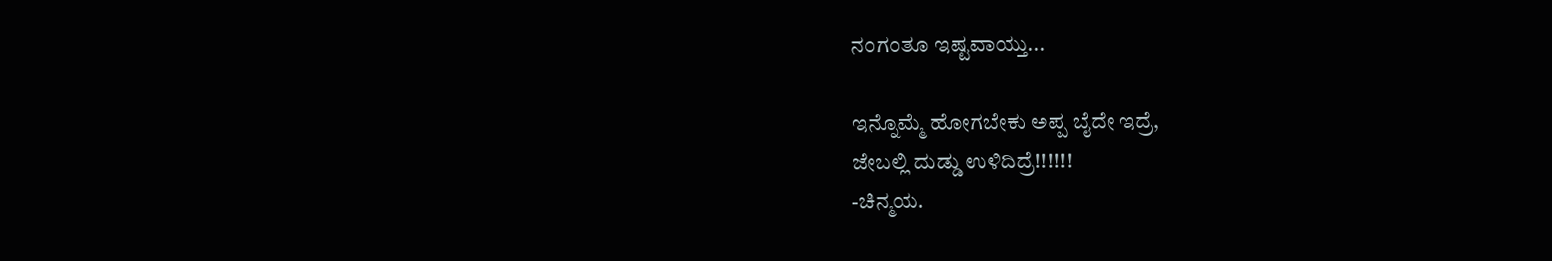ನಂಗಂತೂ ಇಷ್ಟವಾಯ್ತು...

ಇನ್ನೊಮ್ಮೆ ಹೋಗಬೇಕು ಅಪ್ಪ ಬೈದೇ ಇದ್ರೆ,
ಜೇಬಲ್ಲಿ ದುಡ್ಡು ಉಳಿದಿದ್ರೆ!!!!!!
-ಚಿನ್ಮಯ.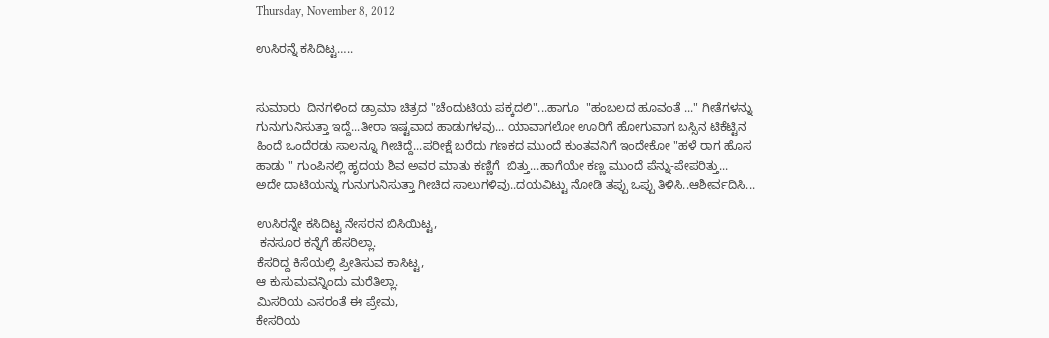Thursday, November 8, 2012

ಉಸಿರನ್ನೆ ಕಸಿದಿಟ್ಟ…..


ಸುಮಾರು  ದಿನಗಳಿಂದ ಡ್ರಾಮಾ ಚಿತ್ರದ "ಚೆಂದುಟಿಯ ಪಕ್ಕದಲಿ"...ಹಾಗೂ  "ಹಂಬಲದ ಹೂವಂತೆ ..." ಗೀತೆಗಳನ್ನು ಗುನುಗುನಿಸುತ್ತಾ ಇದ್ದೆ...ತೀರಾ ಇಷ್ಟವಾದ ಹಾಡುಗಳವು... ಯಾವಾಗಲೋ ಊರಿಗೆ ಹೋಗುವಾಗ ಬಸ್ಸಿನ ಟಿಕೆಟ್ಟಿನ ಹಿಂದೆ ಒಂದೆರಡು ಸಾಲನ್ನೂ ಗೀಚಿದ್ದೆ...ಪರೀಕ್ಷೆ ಬರೆದು ಗಣಕದ ಮುಂದೆ ಕುಂತವನಿಗೆ ಇಂದೇಕೋ "ಹಳೆ ರಾಗ ಹೊಸ ಹಾಡು " ಗುಂಪಿನಲ್ಲಿ ಹೃದಯ ಶಿವ ಅವರ ಮಾತು ಕಣ್ಣಿಗೆ  ಬಿತ್ತು...ಹಾಗೆಯೇ ಕಣ್ಣ ಮುಂದೆ ಪೆನ್ನು-ಪೇಪರಿತ್ತು...
ಅದೇ ದಾಟಿಯನ್ನು ಗುನುಗುನಿಸುತ್ತಾ ಗೀಚಿದ ಸಾಲುಗಳಿವು..ದಯವಿಟ್ಟು ನೋಡಿ ತಪ್ಪು ಒಪ್ಪು ತಿಳಿಸಿ..ಆಶೀರ್ವದಿಸಿ...

ಉಸಿರನ್ನೇ ಕಸಿದಿಟ್ಟ ನೇಸರನ ಬಿಸಿಯಿಟ್ಟ,
 ಕನಸೂರ ಕನ್ನೆಗೆ ಹೆಸರಿಲ್ಲಾ.
ಕೆಸರಿದ್ದ ಕಿಸೆಯಲ್ಲಿ ಪ್ರೀತಿಸುವ ಕಾಸಿಟ್ಟ,
ಆ ಕುಸುಮವನ್ನಿಂದು ಮರೆತಿಲ್ಲಾ.
ಮಿಸರಿಯ ಎಸರಂತೆ ಈ ಪ್ರೇಮ,
ಕೇಸರಿಯ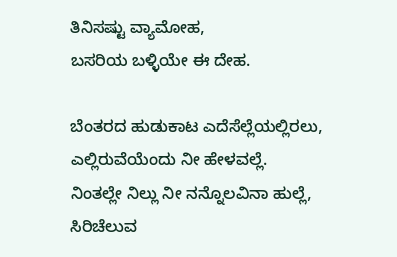ತಿನಿಸಷ್ಟು ವ್ಯಾಮೋಹ,
ಬಸರಿಯ ಬಳ್ಳಿಯೇ ಈ ದೇಹ.

ಬೆಂತರದ ಹುಡುಕಾಟ ಎದೆಸೆಲ್ಲೆಯಲ್ಲಿರಲು,
ಎಲ್ಲಿರುವೆಯೆಂದು ನೀ ಹೇಳವಲ್ಲೆ.
ನಿಂತಲ್ಲೇ ನಿಲ್ಲು ನೀ ನನ್ನೊಲವಿನಾ ಹುಲ್ಲೆ,
ಸಿರಿಚೆಲುವ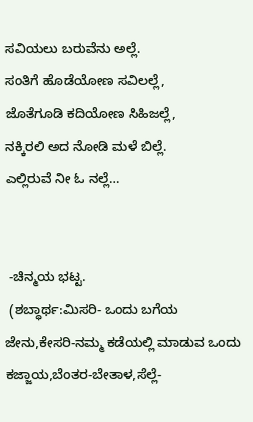ಸವಿಯಲು ಬರುವೆನು ಅಲ್ಲೆ.
ಸಂತಿಗೆ ಹೊಡೆಯೋಣ ಸವಿಲಲ್ಲೆ,
ಜೊತೆಗೂಡಿ ಕದಿಯೋಣ ಸಿಹಿಜಲ್ಲೆ,
ನಕ್ಕಿರಲಿ ಅದ ನೋಡಿ ಮಳೆ ಬಿಲ್ಲೆ.
ಎಲ್ಲಿರುವೆ ನೀ ಓ ನಲ್ಲೆ…


 -ಚಿನ್ಮಯ ಭಟ್ಟ.
 (ಶಬ್ಧಾರ್ಥ:ಮಿಸರಿ- ಒಂದು ಬಗೆಯ ಜೇನು,ಕೇಸರಿ-ನಮ್ಮ ಕಡೆಯಲ್ಲಿ ಮಾಡುವ ಒಂದು ಕಜ್ಜಾಯ,ಬೆಂತರ-ಬೇತಾಳ,ಸೆಲ್ಲೆ-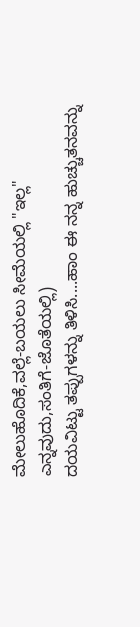ಮೇಲುಹೊದಿಕೆ,ವಲ್ಲೆ-ಬಯಲು ಸೀಮೆಯಲ್ಲಿ "ಇಲ್ಲ" ಎನ್ನವುದು,ಸಂತಿಗೆ-ಜೊತೆಯಲ್ಲಿ)
ದಯವಿಟ್ಟು ತಪ್ಪುಗಳನ್ನು ತಿಳಿಸಿ....ಹಾಂ ಈ ನನ್ನ ಹುಚ್ಚುತನವನ್ನು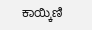ಕಾಯ್ಕಿಣಿ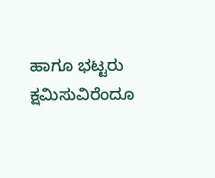ಹಾಗೂ ಭಟ್ಟರು ಕ್ಷಮಿಸುವಿರೆಂದೂ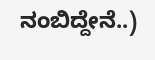ನಂಬಿದ್ದೇನೆ..)